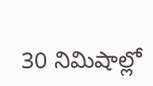30 నిమిషాల్లో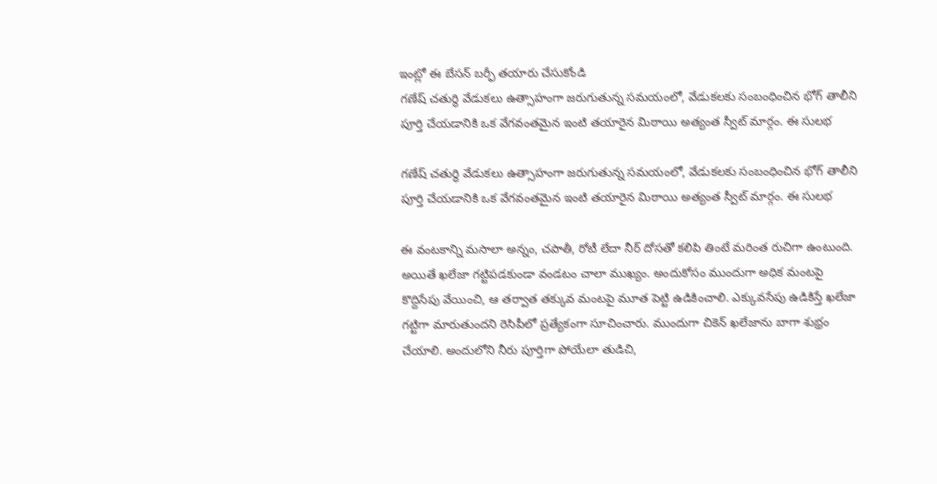ఇంట్లో ఈ బేసన్ బర్ఫీ తయారు చేసుకోండి
గణేష్ చతుర్థి వేడుకలు ఉత్సాహంగా జరుగుతున్న సమయంలో, వేడుకలకు సంబంధించిన భోగ్ తాలీని పూర్తి చేయడానికి ఒక వేగవంతమైన ఇంటి తయారైన మిఠాయి అత్యంత స్వీట్ మార్గం. ఈ సులభ

గణేష్ చతుర్థి వేడుకలు ఉత్సాహంగా జరుగుతున్న సమయంలో, వేడుకలకు సంబంధించిన భోగ్ తాలీని పూర్తి చేయడానికి ఒక వేగవంతమైన ఇంటి తయారైన మిఠాయి అత్యంత స్వీట్ మార్గం. ఈ సులభ

ఈ వంటకాన్ని మసాలా అన్నం, చపాతీ, రోటీ లేదా నీర్ దోసతో కలిపి తింటే మరింత రుచిగా ఉంటుంది. అయితే ఖలేజా గట్టిపడకుండా వండటం చాలా ముఖ్యం. అందుకోసం ముందుగా అధిక మంటపై కొద్దిసేపు వేయించి, ఆ తర్వాత తక్కువ మంటపై మూత పెట్టి ఉడికించాలి. ఎక్కువసేపు ఉడికిస్తే ఖలేజా గట్టిగా మారుతుందని రెసిపీలో ప్రత్యేకంగా సూచించారు. ముందుగా చికెన్ ఖలేజాను బాగా శుభ్రం చేయాలి. అందులోని నీరు పూర్తిగా పోయేలా తుడిచి,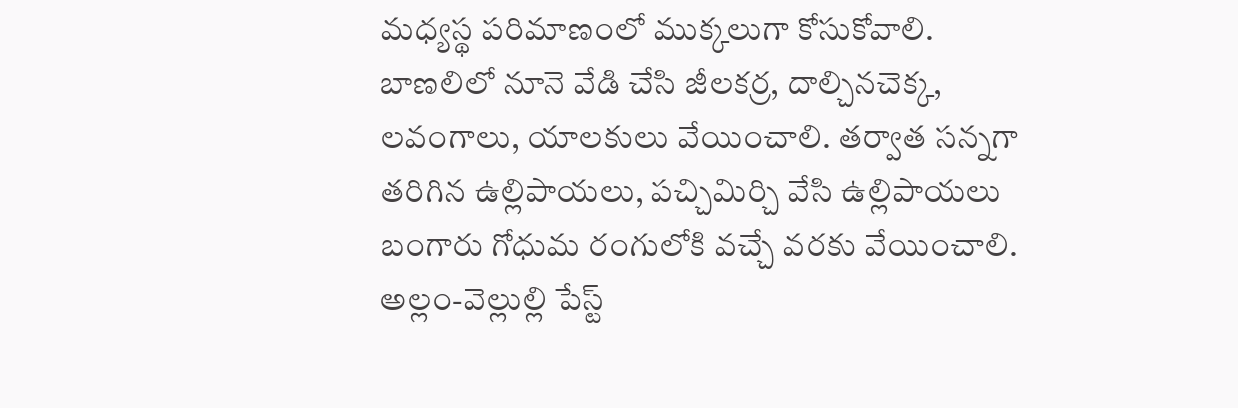మధ్యస్థ పరిమాణంలో ముక్కలుగా కోసుకోవాలి. బాణలిలో నూనె వేడి చేసి జీలకర్ర, దాల్చినచెక్క, లవంగాలు, యాలకులు వేయించాలి. తర్వాత సన్నగా తరిగిన ఉల్లిపాయలు, పచ్చిమిర్చి వేసి ఉల్లిపాయలు బంగారు గోధుమ రంగులోకి వచ్చే వరకు వేయించాలి. అల్లం-వెల్లుల్లి పేస్ట్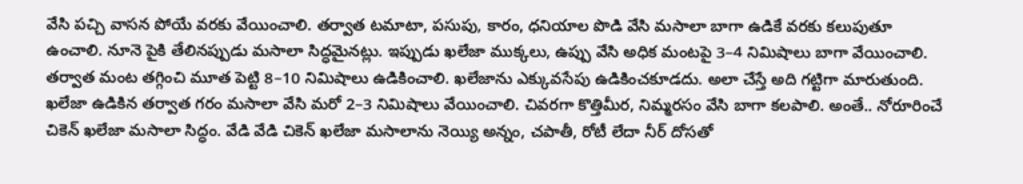వేసి పచ్చి వాసన పోయే వరకు వేయించాలి. తర్వాత టమాటా, పసుపు, కారం, ధనియాల పొడి వేసి మసాలా బాగా ఉడికే వరకు కలుపుతూ ఉంచాలి. నూనె పైకి తేలినప్పుడు మసాలా సిద్ధమైనట్లు. ఇప్పుడు ఖలేజా ముక్కలు, ఉప్పు వేసి అధిక మంటపై 3–4 నిమిషాలు బాగా వేయించాలి. తర్వాత మంట తగ్గించి మూత పెట్టి 8–10 నిమిషాలు ఉడికించాలి. ఖలేజాను ఎక్కువసేపు ఉడికించకూడదు. అలా చేస్తే అది గట్టిగా మారుతుంది. ఖలేజా ఉడికిన తర్వాత గరం మసాలా వేసి మరో 2–3 నిమిషాలు వేయించాలి. చివరగా కొత్తిమీర, నిమ్మరసం వేసి బాగా కలపాలి. అంతే.. నోరూరించే చికెన్ ఖలేజా మసాలా సిద్ధం. వేడి వేడి చికెన్ ఖలేజా మసాలాను నెయ్యి అన్నం, చపాతీ, రోటీ లేదా నీర్ దోసతో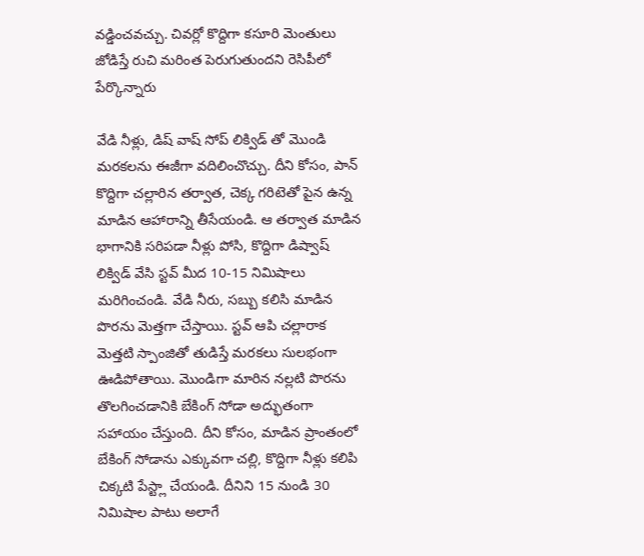వడ్డించవచ్చు. చివర్లో కొద్దిగా కసూరి మెంతులు జోడిస్తే రుచి మరింత పెరుగుతుందని రెసిపీలో పేర్కొన్నారు

వేడి నీళ్లు, డిష్ వాష్ సోప్ లిక్విడ్ తో మొండి మరకలను ఈజీగా వదిలించొచ్చు. దీని కోసం, పాన్ కొద్దిగా చల్లారిన తర్వాత, చెక్క గరిటెతో పైన ఉన్న మాడిన ఆహారాన్ని తీసేయండి. ఆ తర్వాత మాడిన భాగానికి సరిపడా నీళ్లు పోసి, కొద్దిగా డిష్వాష్ లిక్విడ్ వేసి స్టవ్ మీద 10-15 నిమిషాలు మరిగించండి. వేడి నీరు, సబ్బు కలిసి మాడిన పొరను మెత్తగా చేస్తాయి. స్టవ్ ఆపి చల్లారాక మెత్తటి స్పాంజితో తుడిస్తే మరకలు సులభంగా ఊడిపోతాయి. మొండిగా మారిన నల్లటి పొరను తొలగించడానికి బేకింగ్ సోడా అద్భుతంగా సహాయం చేస్తుంది. దీని కోసం, మాడిన ప్రాంతంలో బేకింగ్ సోడాను ఎక్కువగా చల్లి, కొద్దిగా నీళ్లు కలిపి చిక్కటి పేస్ట్లా చేయండి. దీనిని 15 నుండి 30 నిమిషాల పాటు అలాగే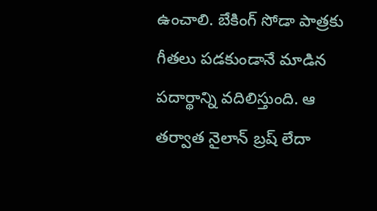ఉంచాలి. బేకింగ్ సోడా పాత్రకు గీతలు పడకుండానే మాడిన పదార్థాన్ని వదిలిస్తుంది. ఆ తర్వాత నైలాన్ బ్రష్ లేదా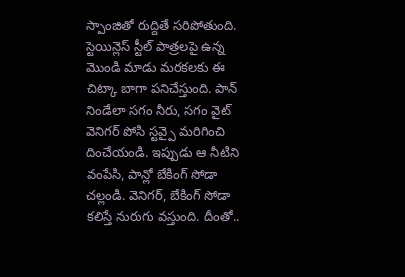స్పాంజితో రుద్దితే సరిపోతుంది. స్టెయిన్లెస్ స్టీల్ పాత్రలపై ఉన్న మొండి మాడు మరకలకు ఈ చిట్కా బాగా పనిచేస్తుంది. పాన్ నిండేలా సగం నీరు, సగం వైట్ వెనిగర్ పోసి స్టవ్పై మరిగించి దించేయండి. ఇప్పుడు ఆ నీటిని వంపేసి, పాన్లో బేకింగ్ సోడా చల్లండి. వెనిగర్, బేకింగ్ సోడా కలిస్తే నురుగు వస్తుంది. దీంతో..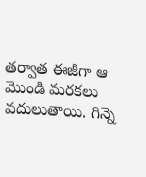తర్వాత ఈజీగా ఆ మొండి మరకలు వదులుతాయి. గిన్నె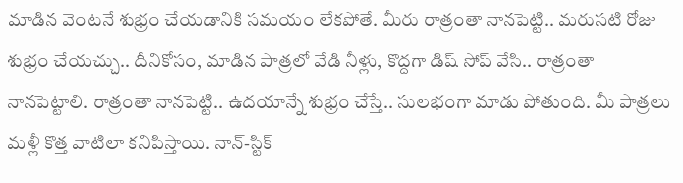మాడిన వెంటనే శుభ్రం చేయడానికి సమయం లేకపోతే. మీరు రాత్రంతా నానపెట్టి.. మరుసటి రోజు శుభ్రం చేయచ్చు.. దీనికోసం, మాడిన పాత్రలో వేడి నీళ్లు, కొద్దగా డిష్ సోప్ వేసి.. రాత్రంతా నానపెట్టాలి. రాత్రంతా నానపెట్టి.. ఉదయాన్నే శుభ్రం చేస్తే.. సులభంగా మాడు పోతుంది. మీ పాత్రలు మళ్లీ కొత్త వాటిలా కనిపిస్తాయి. నాన్-స్టిక్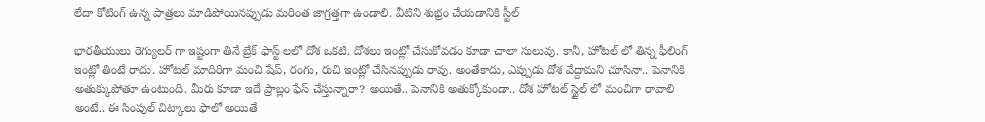లేదా కోటింగ్ ఉన్న పాత్రలు మాడిపోయినప్పుడు మరింత జాగ్రత్తగా ఉండాలి. వీటిని శుభ్రం చేయడానికి స్టీల్

భారతీయులు రెగ్యులర్ గా ఇష్టంగా తినే బ్రేక్ ఫాస్ట్ లలో దోశ ఒకటి. దోశలు ఇంట్లో చేసుకోవడం కూడా చాలా సులువు. కానీ, హోటల్ లో తిన్న ఫీలింగ్ ఇంట్లో తింటే రాదు. హోటల్ మాదిరిగా మంచి షేప్, రంగు, రుచి ఇంట్లో చేసినప్పుడు రావు. అంతేకాదు, ఎప్పుడు దోశ వేద్దామని చూసినా.. పెనానికి అతుక్కుపోతూ ఉంటుంది. మీరు కూడా ఇదే ప్రాబ్లం ఫేస్ చేస్తున్నారా? అయితే.. పెనానికి అతుక్కోకుండా.. దోశ హోటల్ స్టైల్ లో మంచిగా రావాలి అంటే.. ఈ సింపుల్ చిట్కాలు ఫాలో అయితే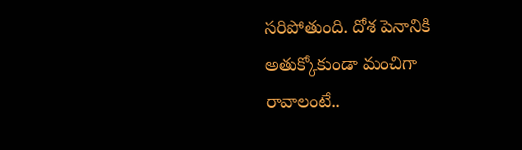సరిపోతుంది. దోశ పెనానికి అతుక్కోకుండా మంచిగా రావాలంటే..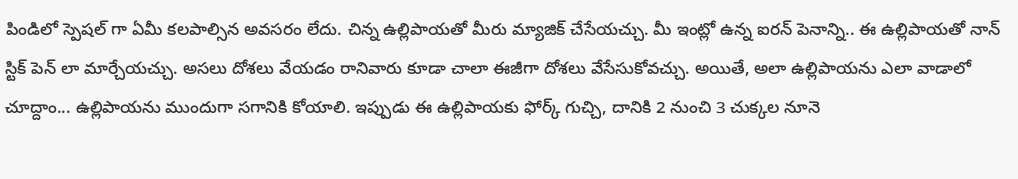పిండిలో స్పెషల్ గా ఏమీ కలపాల్సిన అవసరం లేదు. చిన్న ఉల్లిపాయతో మీరు మ్యాజిక్ చేసేయచ్చు. మీ ఇంట్లో ఉన్న ఐరన్ పెనాన్ని.. ఈ ఉల్లిపాయతో నాన్ స్టిక్ పెన్ లా మార్చేయచ్చు. అసలు దోశలు వేయడం రానివారు కూడా చాలా ఈజీగా దోశలు వేసేసుకోవచ్చు. అయితే, అలా ఉల్లిపాయను ఎలా వాడాలో చూద్దాం... ఉల్లిపాయను ముందుగా సగానికి కోయాలి. ఇప్పుడు ఈ ఉల్లిపాయకు ఫోర్క్ గుచ్చి, దానికి 2 నుంచి 3 చుక్కల నూనె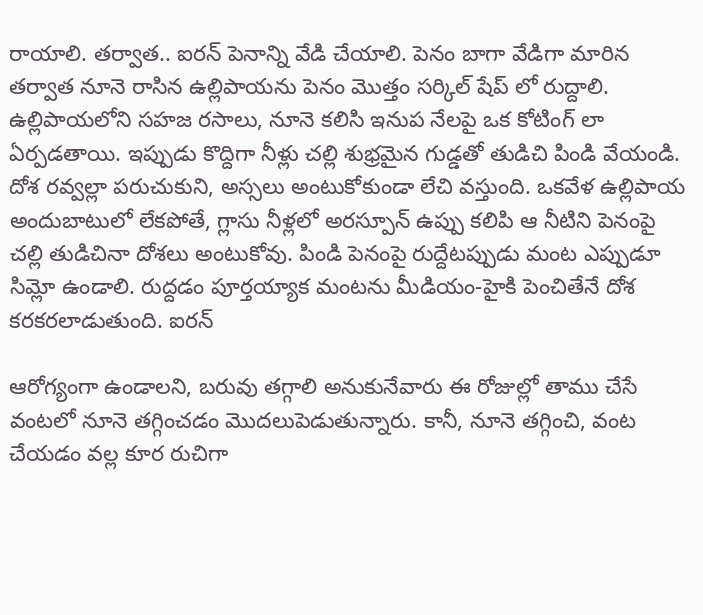రాయాలి. తర్వాత.. ఐరన్ పెనాన్ని వేడి చేయాలి. పెనం బాగా వేడిగా మారిన తర్వాత నూనె రాసిన ఉల్లిపాయను పెనం మొత్తం సర్కిల్ షేప్ లో రుద్దాలి. ఉల్లిపాయలోని సహజ రసాలు, నూనె కలిసి ఇనుప నేలపై ఒక కోటింగ్ లా ఏర్పడతాయి. ఇప్పుడు కొద్దిగా నీళ్లు చల్లి శుభ్రమైన గుడ్డతో తుడిచి పిండి వేయండి. దోశ రవ్వల్లా పరుచుకుని, అస్సలు అంటుకోకుండా లేచి వస్తుంది. ఒకవేళ ఉల్లిపాయ అందుబాటులో లేకపోతే, గ్లాసు నీళ్లలో అరస్పూన్ ఉప్పు కలిపి ఆ నీటిని పెనంపై చల్లి తుడిచినా దోశలు అంటుకోవు. పిండి పెనంపై రుద్దేటప్పుడు మంట ఎప్పుడూ సిమ్లో ఉండాలి. రుద్దడం పూర్తయ్యాక మంటను మీడియం-హైకి పెంచితేనే దోశ కరకరలాడుతుంది. ఐరన్

ఆరోగ్యంగా ఉండాలని, బరువు తగ్గాలి అనుకునేవారు ఈ రోజుల్లో తాము చేసే వంటలో నూనె తగ్గించడం మొదలుపెడుతున్నారు. కానీ, నూనె తగ్గించి, వంట చేయడం వల్ల కూర రుచిగా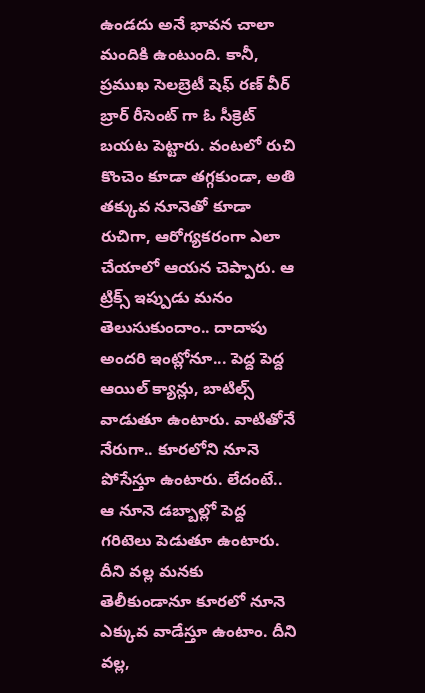ఉండదు అనే భావన చాలా మందికి ఉంటుంది. కానీ, ప్రముఖ సెలబ్రెటీ షెఫ్ రణ్ వీర్ బ్రార్ రీసెంట్ గా ఓ సీక్రెట్ బయట పెట్టారు. వంటలో రుచి కొంచెం కూడా తగ్గకుండా, అతి తక్కువ నూనెతో కూడా రుచిగా, ఆరోగ్యకరంగా ఎలా చేయాలో ఆయన చెప్పారు. ఆ ట్రిక్స్ ఇప్పుడు మనం తెలుసుకుందాం.. దాదాపు అందరి ఇంట్లోనూ... పెద్ద పెద్ద ఆయిల్ క్యాన్లు, బాటిల్స్ వాడుతూ ఉంటారు. వాటితోనే నేరుగా.. కూరలోని నూనె పోసేస్తూ ఉంటారు. లేదంటే.. ఆ నూనె డబ్బాల్లో పెద్ద గరిటెలు పెడుతూ ఉంటారు. దీని వల్ల మనకు తెలీకుండానూ కూరలో నూనె ఎక్కువ వాడేస్తూ ఉంటాం. దీని వల్ల,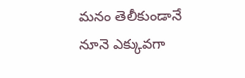మనం తెలీకుండానే నూనె ఎక్కువగా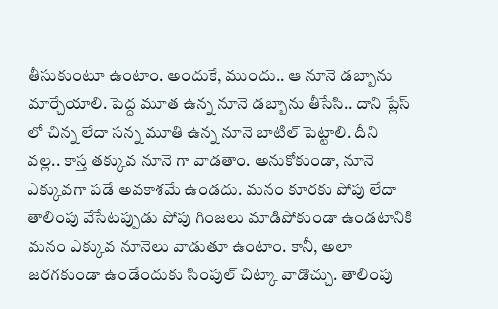తీసుకుంటూ ఉంటాం. అందుకే, ముందు.. ఆ నూనె డబ్బాను మార్చేయాలి. పెద్ద మూత ఉన్న నూనె డబ్బాను తీసేసి.. దాని ప్లేస్ లో చిన్న లేదా సన్న మూతి ఉన్న నూనె బాటిల్ పెట్టాలి. దీని వల్ల.. కాస్త తక్కువ నూనె గా వాడతాం. అనుకోకుండా, నూనె ఎక్కువగా పడే అవకాశమే ఉండదు. మనం కూరకు పోపు లేదా తాలింపు వేసేటప్పుడు పోపు గింజలు మాడిపోకుండా ఉండటానికి మనం ఎక్కువ నూనెలు వాడుతూ ఉంటాం. కానీ, అలా జరగకుండా ఉండేందుకు సింపుల్ చిట్కా వాడొచ్చు. తాలింపు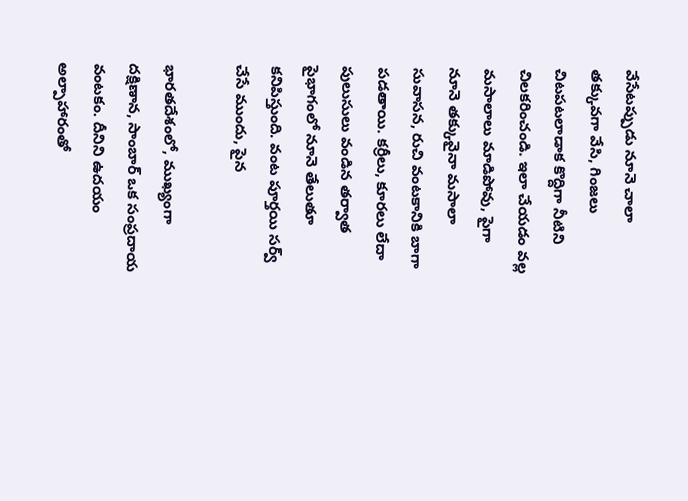వేసేటప్పుడు నూనె చాలా తక్కువగా వేసి, గింజలు చిటపటలాడాక కొద్దిగా నీటిని చిలకరించండి. ఇలా చేయడం వల్ల మసాలాలు మాడిపోవు, పైగా నూనె తక్కువైనా మసాలా సువాసన, రుచి వంటకానికి బాగా పడతాయి. కర్రీలు, కూరలు లేదా పులుసులు వండిన తర్వాత పైభాగంలో నూనె తేలుతూ కనిపిస్తుంది. వంట పూర్తయి సర్వ్ చేసే ముందు, పైన

భారతదేశంలో, ముఖ్యంగా దక్షిణాన, సాంబార్ ఒక సంప్రదాయ వంటకం. దీనిని ఉదయం అల్పాహారంతో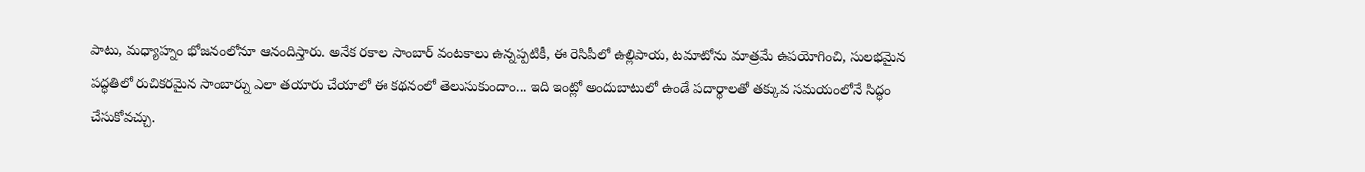పాటు, మధ్యాహ్నం భోజనంలోనూ ఆనందిస్తారు. అనేక రకాల సాంబార్ వంటకాలు ఉన్నప్పటికీ, ఈ రెసిపీలో ఉల్లిపాయ, టమాటోను మాత్రమే ఉపయోగించి, సులభమైన పద్ధతిలో రుచికరమైన సాంబార్ను ఎలా తయారు చేయాలో ఈ కథనంలో తెలుసుకుందాం... ఇది ఇంట్లో అందుబాటులో ఉండే పదార్థాలతో తక్కువ సమయంలోనే సిద్ధం చేసుకోవచ్చు.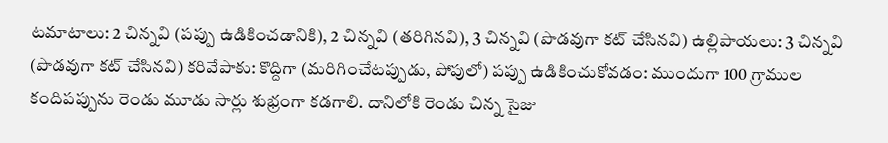టమాటాలు: 2 చిన్నవి (పప్పు ఉడికించడానికి), 2 చిన్నవి (తరిగినవి), 3 చిన్నవి (పొడవుగా కట్ చేసినవి) ఉల్లిపాయలు: 3 చిన్నవి (పొడవుగా కట్ చేసినవి) కరివేపాకు: కొద్దిగా (మరిగించేటప్పుడు, పోపులో) పప్పు ఉడికించుకోవడం: ముందుగా 100 గ్రాముల కందిపప్పును రెండు మూడు సార్లు శుభ్రంగా కడగాలి. దానిలోకి రెండు చిన్న సైజు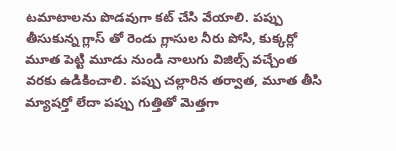టమాటాలను పొడవుగా కట్ చేసి వేయాలి. పప్పు తీసుకున్న గ్లాస్ తో రెండు గ్లాసుల నీరు పోసి, కుక్కర్లో మూత పెట్టి మూడు నుండి నాలుగు విజిల్స్ వచ్చేంత వరకు ఉడికించాలి. పప్పు చల్లారిన తర్వాత, మూత తీసి మ్యాషర్తో లేదా పప్పు గుత్తితో మెత్తగా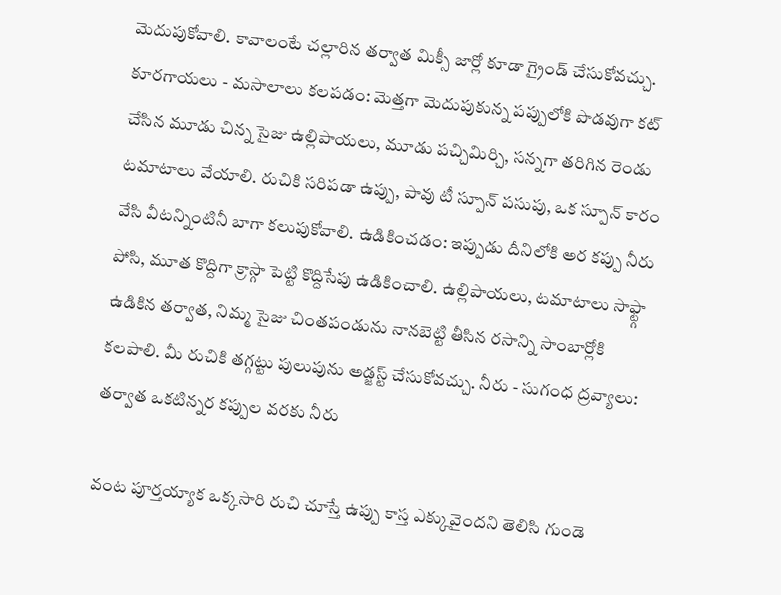మెదుపుకోవాలి. కావాలంటే చల్లారిన తర్వాత మిక్సీ జార్లో కూడా గ్రైండ్ చేసుకోవచ్చు. కూరగాయలు - మసాలాలు కలపడం: మెత్తగా మెదుపుకున్న పప్పులోకి పొడవుగా కట్ చేసిన మూడు చిన్న సైజు ఉల్లిపాయలు, మూడు పచ్చిమిర్చి, సన్నగా తరిగిన రెండు టమాటాలు వేయాలి. రుచికి సరిపడా ఉప్పు, పావు టీ స్పూన్ పసుపు, ఒక స్పూన్ కారం వేసి వీటన్నింటినీ బాగా కలుపుకోవాలి. ఉడికించడం: ఇప్పుడు దీనిలోకి అర కప్పు నీరు పోసి, మూత కొద్దిగా క్రాస్గా పెట్టి కొద్దిసేపు ఉడికించాలి. ఉల్లిపాయలు, టమాటాలు సాఫ్ట్గా ఉడికిన తర్వాత, నిమ్మ సైజు చింతపండును నానబెట్టి తీసిన రసాన్ని సాంబార్లోకి కలపాలి. మీ రుచికి తగ్గట్టు పులుపును అడ్జస్ట్ చేసుకోవచ్చు. నీరు - సుగంధ ద్రవ్యాలు: తర్వాత ఒకటిన్నర కప్పుల వరకు నీరు

వంట పూర్తయ్యాక ఒక్కసారి రుచి చూస్తే ఉప్పు కాస్త ఎక్కువైందని తెలిసి గుండె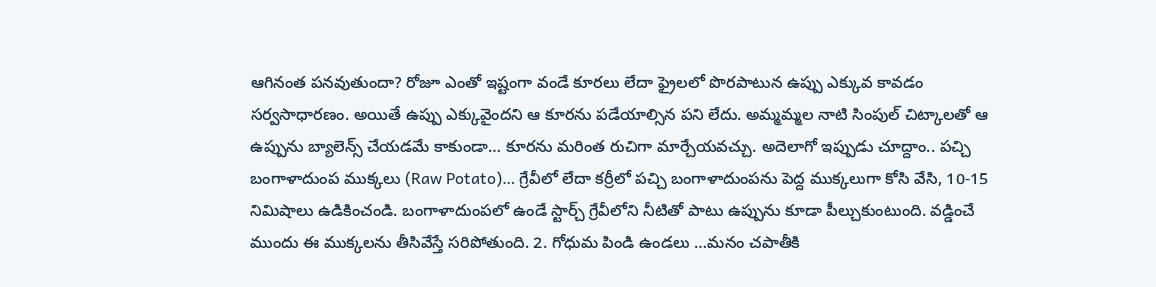ఆగినంత పనవుతుందా? రోజూ ఎంతో ఇష్టంగా వండే కూరలు లేదా ఫ్రైలలో పొరపాటున ఉప్పు ఎక్కువ కావడం సర్వసాధారణం. అయితే ఉప్పు ఎక్కువైందని ఆ కూరను పడేయాల్సిన పని లేదు. అమ్మమ్మల నాటి సింపుల్ చిట్కాలతో ఆ ఉప్పును బ్యాలెన్స్ చేయడమే కాకుండా… కూరను మరింత రుచిగా మార్చేయవచ్చు. అదెలాగో ఇప్పుడు చూద్దాం.. పచ్చి బంగాళాదుంప ముక్కలు (Raw Potato)… గ్రేవీలో లేదా కర్రీలో పచ్చి బంగాళాదుంపను పెద్ద ముక్కలుగా కోసి వేసి, 10-15 నిమిషాలు ఉడికించండి. బంగాళాదుంపలో ఉండే స్టార్చ్ గ్రేవీలోని నీటితో పాటు ఉప్పును కూడా పీల్చుకుంటుంది. వడ్డించే ముందు ఈ ముక్కలను తీసివేస్తే సరిపోతుంది. 2. గోధుమ పిండి ఉండలు …మనం చపాతీకి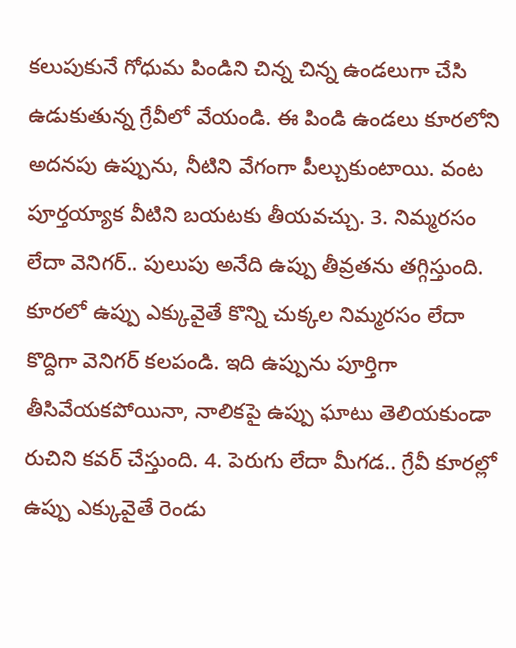కలుపుకునే గోధుమ పిండిని చిన్న చిన్న ఉండలుగా చేసి ఉడుకుతున్న గ్రేవీలో వేయండి. ఈ పిండి ఉండలు కూరలోని అదనపు ఉప్పును, నీటిని వేగంగా పీల్చుకుంటాయి. వంట పూర్తయ్యాక వీటిని బయటకు తీయవచ్చు. 3. నిమ్మరసం లేదా వెనిగర్.. పులుపు అనేది ఉప్పు తీవ్రతను తగ్గిస్తుంది. కూరలో ఉప్పు ఎక్కువైతే కొన్ని చుక్కల నిమ్మరసం లేదా కొద్దిగా వెనిగర్ కలపండి. ఇది ఉప్పును పూర్తిగా తీసివేయకపోయినా, నాలికపై ఉప్పు ఘాటు తెలియకుండా రుచిని కవర్ చేస్తుంది. 4. పెరుగు లేదా మీగడ.. గ్రేవీ కూరల్లో ఉప్పు ఎక్కువైతే రెండు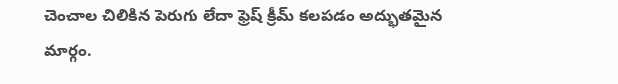చెంచాల చిలికిన పెరుగు లేదా ఫ్రెష్ క్రీమ్ కలపడం అద్భుతమైన మార్గం.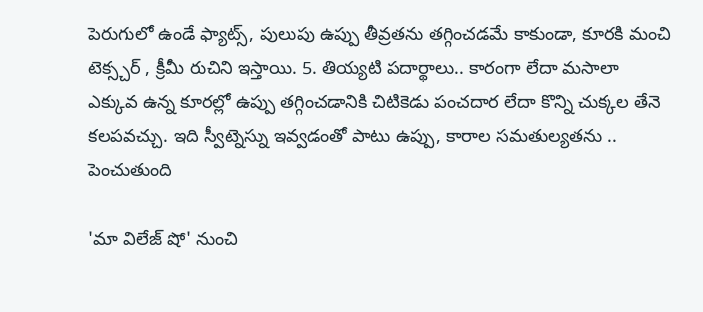పెరుగులో ఉండే ఫ్యాట్స్, పులుపు ఉప్పు తీవ్రతను తగ్గించడమే కాకుండా, కూరకి మంచి టెక్స్చర్ , క్రీమీ రుచిని ఇస్తాయి. 5. తియ్యటి పదార్థాలు.. కారంగా లేదా మసాలా ఎక్కువ ఉన్న కూరల్లో ఉప్పు తగ్గించడానికి చిటికెడు పంచదార లేదా కొన్ని చుక్కల తేనె కలపవచ్చు. ఇది స్వీట్నెస్ను ఇవ్వడంతో పాటు ఉప్పు, కారాల సమతుల్యతను .. పెంచుతుంది

'మా విలేజ్ షో' నుంచి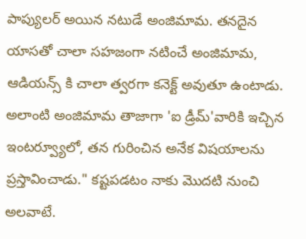పాప్యులర్ అయిన నటుడే అంజిమామ. తనదైన యాసతో చాలా సహజంగా నటించే అంజిమామ, ఆడియన్స్ కి చాలా త్వరగా కనెక్ట్ అవుతూ ఉంటాడు. అలాంటి అంజిమామ తాజాగా 'ఐ డ్రీమ్'వారికి ఇచ్చిన ఇంటర్వ్యూలో, తన గురించిన అనేక విషయాలను ప్రస్తావించాడు." కష్టపడటం నాకు మొదటి నుంచి అలవాటే.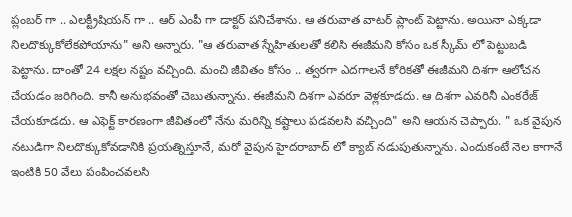ప్లంబర్ గా .. ఎలక్ట్రీషియన్ గా .. ఆర్ ఎంపీ గా డాక్టర్ పనిచేశాను. ఆ తరువాత వాటర్ ప్లాంట్ పెట్టాను. అయినా ఎక్కడా నిలదొక్కుకోలేకపోయాను" అని అన్నారు. "ఆ తరువాత స్నేహితులతో కలిసి ఈజీమని కోసం ఒక స్కీమ్ లో పెట్టుబడి పెట్టాను. దాంతో 24 లక్షల నష్టం వచ్చింది. మంచి జీవితం కోసం .. త్వరగా ఎదగాలనే కోరికతో ఈజీమని దిశగా ఆలోచన చేయడం జరిగింది. కానీ అనుభవంతో చెబుతున్నాను. ఈజీమని దిశగా ఎవరూ వెళ్లకూడదు. ఆ దిశగా ఎవరినీ ఎంకరేజ్ చేయకూడదు. ఆ ఎఫెక్ట్ కారణంగా జీవితంలో నేను మరిన్ని కష్టాలు పడవలసి వచ్చింది" అని ఆయన చెప్పారు. " ఒక వైపున నటుడిగా నిలదొక్కుకోవడానికి ప్రయత్నిస్తూనే, మరో వైపున హైదరాబాద్ లో క్యాబ్ నడుపుతున్నాను. ఎందుకంటే నెల కాగానే ఇంటికి 50 వేలు పంపించవలసి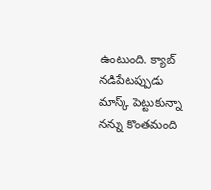ఉంటుంది. క్యాబ్ నడిపేటప్పుడు మాస్క్ పెట్టుకున్నా నన్ను కొంతమంది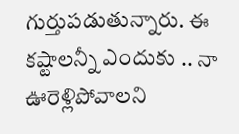గుర్తుపడుతున్నారు. ఈ కష్టాలన్నీ ఎందుకు .. నా ఊరెళ్లిపోవాలని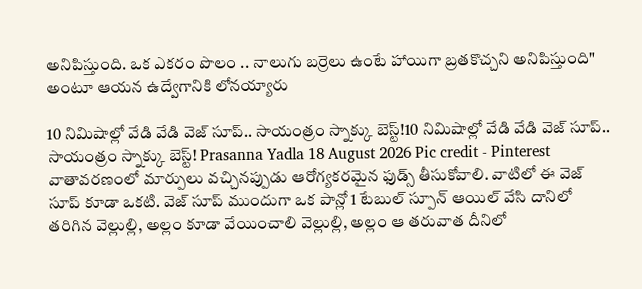అనిపిస్తుంది. ఒక ఎకరం పొలం .. నాలుగు బర్రెలు ఉంటే హాయిగా బ్రతకొచ్చని అనిపిస్తుంది" అంటూ ఆయన ఉద్వేగానికి లోనయ్యారు

10 నిమిషాల్లో వేడి వేడి వెజ్ సూప్.. సాయంత్రం స్నాక్కు బెస్ట్!10 నిమిషాల్లో వేడి వేడి వెజ్ సూప్.. సాయంత్రం స్నాక్కు బెస్ట్! Prasanna Yadla 18 August 2026 Pic credit - Pinterest వాతావరణంలో మార్పులు వచ్చినప్పుడు ఆరోగ్యకరమైన ఫుడ్స్ తీసుకోవాలి. వాటిలో ఈ వెజ్ సూప్ కూడా ఒకటి. వెజ్ సూప్ ముందుగా ఒక పాన్లో 1 టేబుల్ స్పూన్ ఆయిల్ వేసి దానిలో తరిగిన వెల్లుల్లి, అల్లం కూడా వేయించాలి వెల్లుల్లి, అల్లం ఆ తరువాత దీనిలో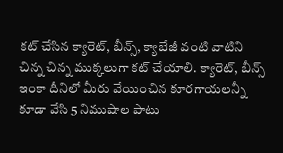కట్ చేసిన క్యారెట్, బీన్స్, క్యాబేజీ వంటి వాటిని చిన్న చిన్న ముక్కలుగా కట్ చేయాలి. క్యారెట్, బీన్స్ ఇంకా దీనిలో మీరు వేయించిన కూరగాయలన్నీ కూడా వేసి 5 నిముషాల పాటు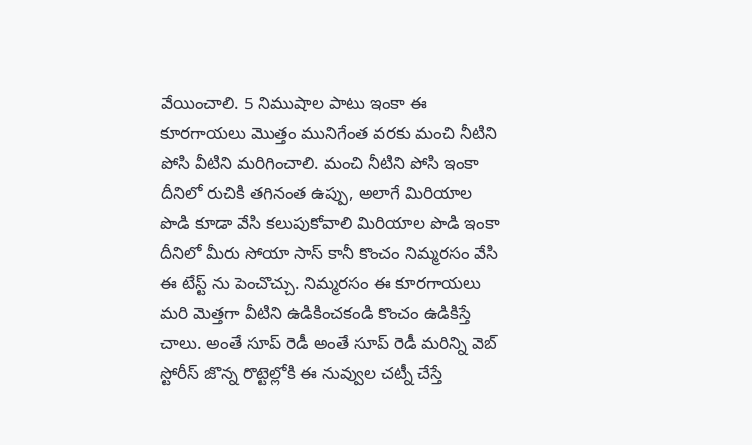వేయించాలి. 5 నిముషాల పాటు ఇంకా ఈ కూరగాయలు మొత్తం మునిగేంత వరకు మంచి నీటిని పోసి వీటిని మరిగించాలి. మంచి నీటిని పోసి ఇంకా దీనిలో రుచికి తగినంత ఉప్పు, అలాగే మిరియాల పొడి కూడా వేసి కలుపుకోవాలి మిరియాల పొడి ఇంకా దీనిలో మీరు సోయా సాస్ కానీ కొంచం నిమ్మరసం వేసి ఈ టేస్ట్ ను పెంచొచ్చు. నిమ్మరసం ఈ కూరగాయలు మరి మెత్తగా వీటిని ఉడికించకండి కొంచం ఉడికిస్తే చాలు. అంతే సూప్ రెడీ అంతే సూప్ రెడీ మరిన్ని వెబ్ స్టోరీస్ జొన్న రొట్టెల్లోకి ఈ నువ్వుల చట్నీ చేస్తే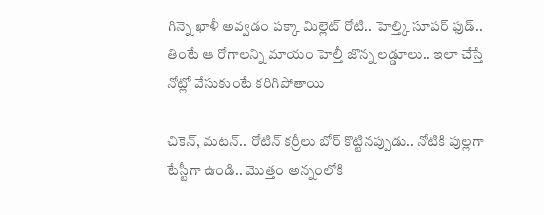గిన్నె ఖాళీ అవ్వడం పక్కా మిల్లెట్ రోటి.. హెల్త్కి సూపర్ ఫుడ్.. తింటే ఆ రోగాలన్ని మాయం హెల్తీ జొన్న లడ్డూలు.. ఇలా చేస్తే నోట్లో వేసుకుంటే కరిగిపోతాయి

చికెన్, మటన్.. రోటిన్ కర్రీలు బోర్ కొట్టినప్పుడు.. నోటికి పుల్లగా టేస్టీగా ఉండి.. మొత్తం అన్నంలోకి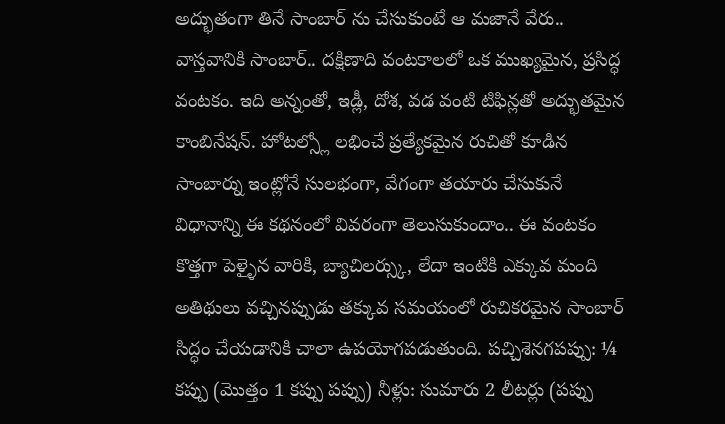అద్భుతంగా తినే సాంబార్ ను చేసుకుంటే ఆ మజానే వేరు.. వాస్తవానికి సాంబార్.. దక్షిణాది వంటకాలలో ఒక ముఖ్యమైన, ప్రసిద్ధ వంటకం. ఇది అన్నంతో, ఇడ్లీ, దోశ, వడ వంటి టిఫిన్లతో అద్భుతమైన కాంబినేషన్. హోటల్స్లో లభించే ప్రత్యేకమైన రుచితో కూడిన సాంబార్ను ఇంట్లోనే సులభంగా, వేగంగా తయారు చేసుకునే విధానాన్ని ఈ కథనంలో వివరంగా తెలుసుకుందాం.. ఈ వంటకం కొత్తగా పెళ్ళైన వారికి, బ్యాచిలర్స్కు, లేదా ఇంటికి ఎక్కువ మంది అతిథులు వచ్చినప్పుడు తక్కువ సమయంలో రుచికరమైన సాంబార్ సిద్ధం చేయడానికి చాలా ఉపయోగపడుతుంది. పచ్చిశెనగపప్పు: ¼ కప్పు (మొత్తం 1 కప్పు పప్పు) నీళ్లు: సుమారు 2 లీటర్లు (పప్పు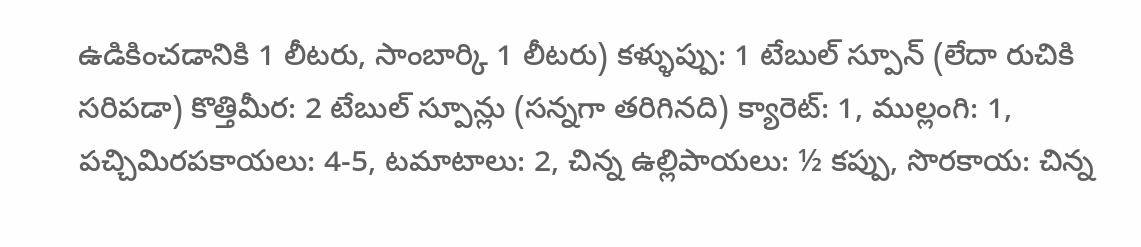ఉడికించడానికి 1 లీటరు, సాంబార్కి 1 లీటరు) కళ్ళుప్పు: 1 టేబుల్ స్పూన్ (లేదా రుచికి సరిపడా) కొత్తిమీర: 2 టేబుల్ స్పూన్లు (సన్నగా తరిగినది) క్యారెట్: 1, ముల్లంగి: 1, పచ్చిమిరపకాయలు: 4-5, టమాటాలు: 2, చిన్న ఉల్లిపాయలు: ½ కప్పు, సొరకాయ: చిన్న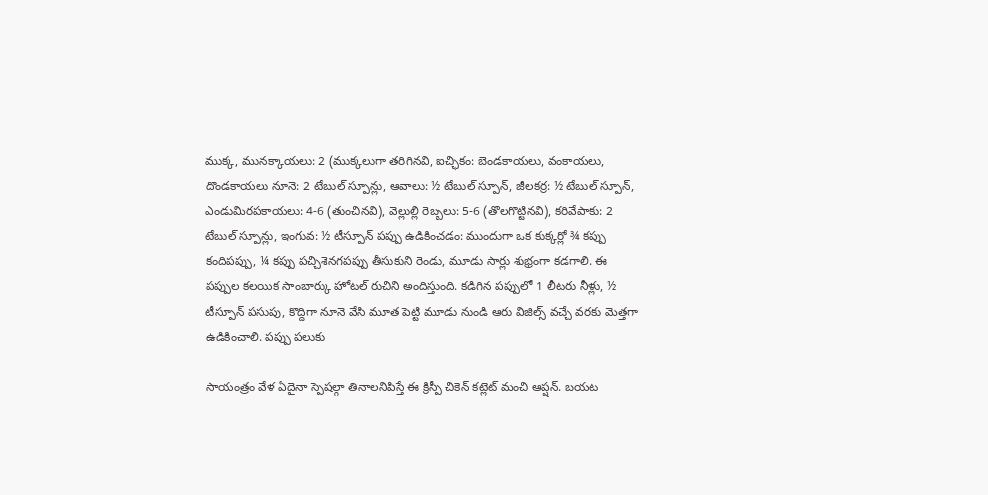ముక్క, మునక్కాయలు: 2 (ముక్కలుగా తరిగినవి, ఐచ్ఛికం: బెండకాయలు, వంకాయలు, దొండకాయలు నూనె: 2 టేబుల్ స్పూన్లు, ఆవాలు: ½ టేబుల్ స్పూన్, జీలకర్ర: ½ టేబుల్ స్పూన్, ఎండుమిరపకాయలు: 4-6 (తుంచినవి), వెల్లుల్లి రెబ్బలు: 5-6 (తొలగొట్టినవి), కరివేపాకు: 2 టేబుల్ స్పూన్లు, ఇంగువ: ½ టీస్పూన్ పప్పు ఉడికించడం: ముందుగా ఒక కుక్కర్లో ¾ కప్పు కందిపప్పు, ¼ కప్పు పచ్చిశెనగపప్పు తీసుకుని రెండు, మూడు సార్లు శుభ్రంగా కడగాలి. ఈ పప్పుల కలయిక సాంబార్కు హోటల్ రుచిని అందిస్తుంది. కడిగిన పప్పులో 1 లీటరు నీళ్లు, ½ టీస్పూన్ పసుపు, కొద్దిగా నూనె వేసి మూత పెట్టి మూడు నుండి ఆరు విజిల్స్ వచ్చే వరకు మెత్తగా ఉడికించాలి. పప్పు పలుకు

సాయంత్రం వేళ ఏదైనా స్పెషల్గా తినాలనిపిస్తే ఈ క్రిస్పీ చికెన్ కట్లెట్ మంచి ఆప్షన్. బయట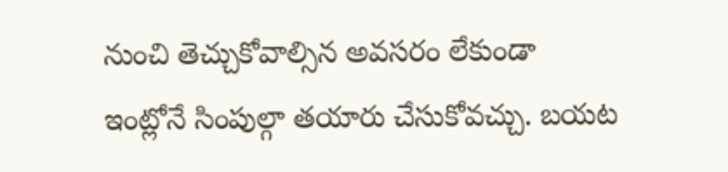నుంచి తెచ్చుకోవాల్సిన అవసరం లేకుండా ఇంట్లోనే సింపుల్గా తయారు చేసుకోవచ్చు. బయట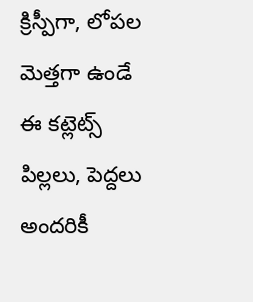క్రిస్పీగా, లోపల మెత్తగా ఉండే ఈ కట్లెట్స్ పిల్లలు, పెద్దలు అందరికీ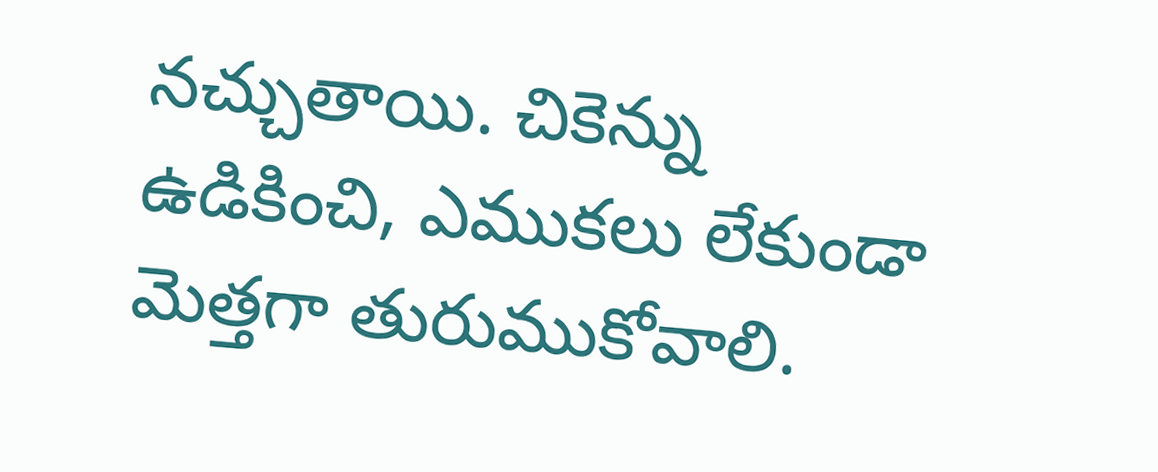నచ్చుతాయి. చికెన్ను ఉడికించి, ఎముకలు లేకుండా మెత్తగా తురుముకోవాలి.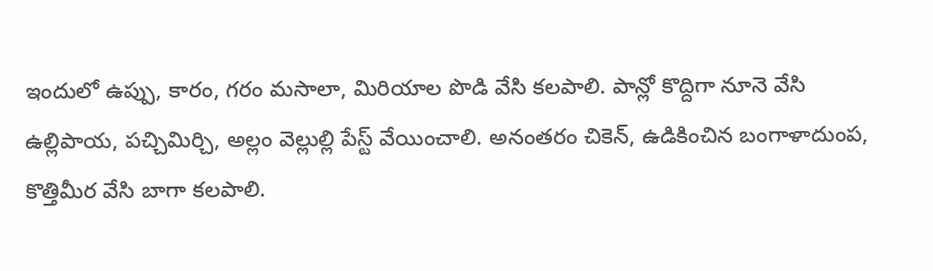ఇందులో ఉప్పు, కారం, గరం మసాలా, మిరియాల పొడి వేసి కలపాలి. పాన్లో కొద్దిగా నూనె వేసి ఉల్లిపాయ, పచ్చిమిర్చి, అల్లం వెల్లుల్లి పేస్ట్ వేయించాలి. అనంతరం చికెన్, ఉడికించిన బంగాళాదుంప, కొత్తిమీర వేసి బాగా కలపాలి.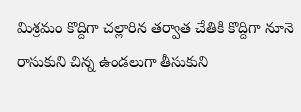మిశ్రమం కొద్దిగా చల్లారిన తర్వాత చేతికి కొద్దిగా నూనె రాసుకుని చిన్న ఉండలుగా తీసుకుని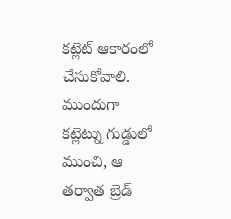కట్లెట్ ఆకారంలో చేసుకోవాలి. ముందుగా కట్లెట్ను గుడ్డులో ముంచి, ఆ తర్వాత బ్రెడ్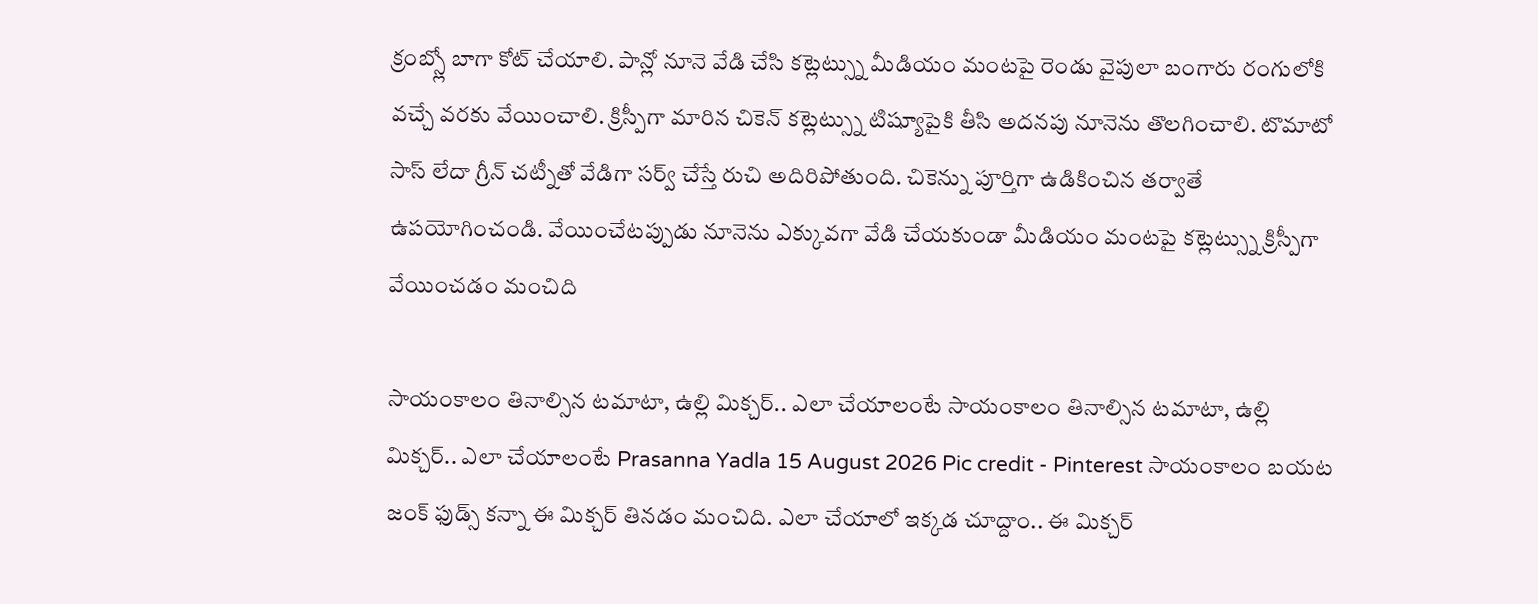క్రంబ్స్లో బాగా కోట్ చేయాలి. పాన్లో నూనె వేడి చేసి కట్లెట్స్ను మీడియం మంటపై రెండు వైపులా బంగారు రంగులోకి వచ్చే వరకు వేయించాలి. క్రిస్పీగా మారిన చికెన్ కట్లెట్స్ను టిష్యూపైకి తీసి అదనపు నూనెను తొలగించాలి. టొమాటో సాస్ లేదా గ్రీన్ చట్నీతో వేడిగా సర్వ్ చేస్తే రుచి అదిరిపోతుంది. చికెన్ను పూర్తిగా ఉడికించిన తర్వాతే ఉపయోగించండి. వేయించేటప్పుడు నూనెను ఎక్కువగా వేడి చేయకుండా మీడియం మంటపై కట్లెట్స్ను క్రిస్పీగా వేయించడం మంచిది

సాయంకాలం తినాల్సిన టమాటా, ఉల్లి మిక్చర్.. ఎలా చేయాలంటే సాయంకాలం తినాల్సిన టమాటా, ఉల్లి మిక్చర్.. ఎలా చేయాలంటే Prasanna Yadla 15 August 2026 Pic credit - Pinterest సాయంకాలం బయట జంక్ ఫుడ్స్ కన్నా ఈ మిక్చర్ తినడం మంచిది. ఎలా చేయాలో ఇక్కడ చూద్దాం.. ఈ మిక్చర్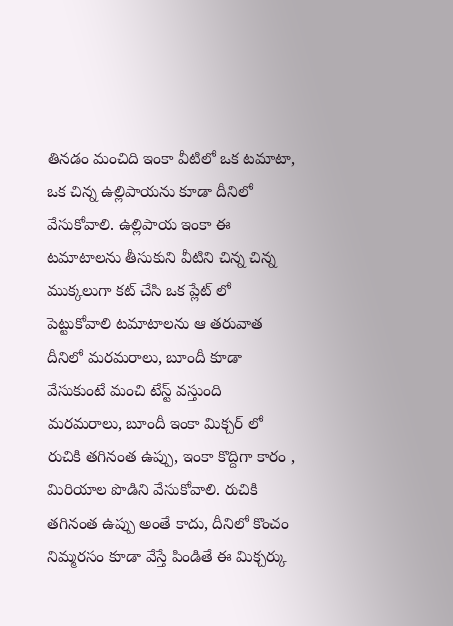తినడం మంచిది ఇంకా వీటిలో ఒక టమాటా, ఒక చిన్న ఉల్లిపాయను కూడా దీనిలో వేసుకోవాలి. ఉల్లిపాయ ఇంకా ఈ టమాటాలను తీసుకుని వీటిని చిన్న చిన్న ముక్కలుగా కట్ చేసి ఒక ప్లేట్ లో పెట్టుకోవాలి టమాటాలను ఆ తరువాత దీనిలో మరమరాలు, బూందీ కూడా వేసుకుంటే మంచి టేస్ట్ వస్తుంది మరమరాలు, బూందీ ఇంకా మిక్చర్ లో రుచికి తగినంత ఉప్పు, ఇంకా కొద్దిగా కారం , మిరియాల పొడిని వేసుకోవాలి. రుచికి తగినంత ఉప్పు అంతే కాదు, దీనిలో కొంచం నిమ్మరసం కూడా వేస్తే పిండితే ఈ మిక్చర్కు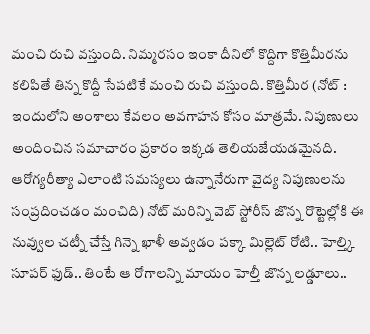మంచి రుచి వస్తుంది. నిమ్మరసం ఇంకా దీనిలో కొద్దిగా కొత్తిమీరను కలిపితే తిన్న కొద్దీ సేపటికే మంచి రుచి వస్తుంది. కొత్తిమీర (నోట్ : ఇందులోని అంశాలు కేవలం అవగాహన కోసం మాత్రమే. నిపుణులు అందించిన సమాచారం ప్రకారం ఇక్కడ తెలియజేయడమైనది. ఆరోగ్యరీత్యా ఎలాంటి సమస్యలు ఉన్నానేరుగా వైద్య నిపుణులను సంప్రదించడం మంచిది) నోట్ మరిన్ని వెబ్ స్టోరీస్ జొన్న రొట్టెల్లోకి ఈ నువ్వుల చట్నీ చేస్తే గిన్నె ఖాళీ అవ్వడం పక్కా మిల్లెట్ రోటి.. హెల్త్కి సూపర్ ఫుడ్.. తింటే ఆ రోగాలన్ని మాయం హెల్తీ జొన్న లడ్డూలు..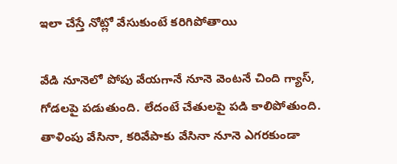ఇలా చేస్తే నోట్లో వేసుకుంటే కరిగిపోతాయి

వేడి నూనెలో పోపు వేయగానే నూనె వెంటనే చింది గ్యాస్, గోడలపై పడుతుంది. లేదంటే చేతులపై పడి కాలిపోతుంది. తాళింపు వేసినా, కరివేపాకు వేసినా నూనె ఎగరకుండా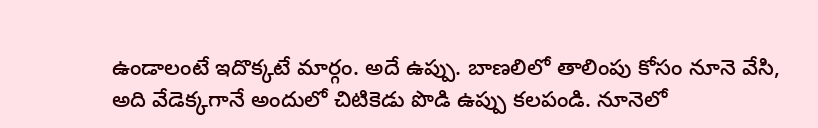ఉండాలంటే ఇదొక్కటే మార్గం. అదే ఉప్పు. బాణలిలో తాలింపు కోసం నూనె వేసి, అది వేడెక్కగానే అందులో చిటికెడు పొడి ఉప్పు కలపండి. నూనెలో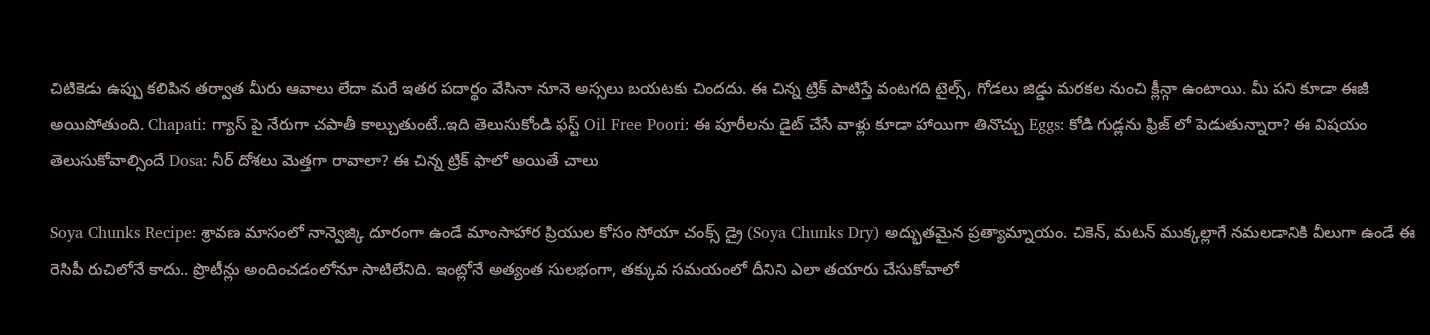చిటికెడు ఉప్పు కలిపిన తర్వాత మీరు ఆవాలు లేదా మరే ఇతర పదార్థం వేసినా నూనె అస్సలు బయటకు చిందదు. ఈ చిన్న ట్రిక్ పాటిస్తే వంటగది టైల్స్, గోడలు జిడ్డు మరకల నుంచి క్లీన్గా ఉంటాయి. మీ పని కూడా ఈజీ అయిపోతుంది. Chapati: గ్యాస్ పై నేరుగా చపాతీ కాల్చుతుంటే..ఇది తెలుసుకోండి ఫస్ట్ Oil Free Poori: ఈ పూరీలను డైట్ చేసే వాళ్లు కూడా హాయిగా తినొచ్చు Eggs: కోడి గుడ్లను ఫ్రిజ్ లో పెడుతున్నారా? ఈ విషయం తెలుసుకోవాల్సిందే Dosa: నీర్ దోశలు మెత్తగా రావాలా? ఈ చిన్న ట్రిక్ ఫాలో అయితే చాలు

Soya Chunks Recipe: శ్రావణ మాసంలో నాన్వెజ్కి దూరంగా ఉండే మాంసాహార ప్రియుల కోసం సోయా చంక్స్ డ్రై (Soya Chunks Dry) అద్భుతమైన ప్రత్యామ్నాయం. చికెన్, మటన్ ముక్కల్లాగే నమలడానికి వీలుగా ఉండే ఈ రెసిపీ రుచిలోనే కాదు.. ప్రొటీన్లు అందించడంలోనూ సాటిలేనిది. ఇంట్లోనే అత్యంత సులభంగా, తక్కువ సమయంలో దీనిని ఎలా తయారు చేసుకోవాలో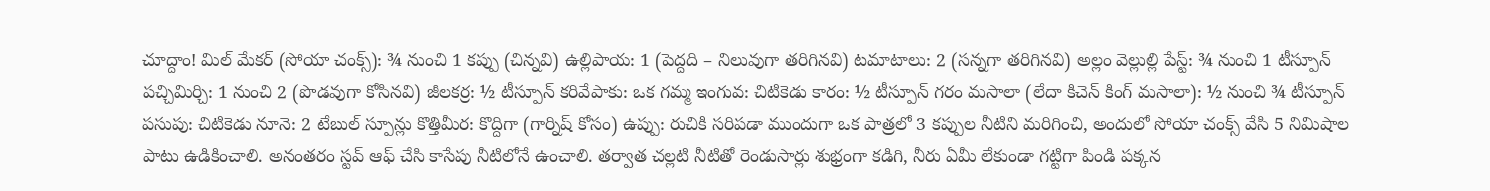చూద్దాం! మిల్ మేకర్ (సోయా చంక్స్): ¾ నుంచి 1 కప్పు (చిన్నవి) ఉల్లిపాయ: 1 (పెద్దది – నిలువుగా తరిగినవి) టమాటాలు: 2 (సన్నగా తరిగినవి) అల్లం వెల్లుల్లి పేస్ట్: ¾ నుంచి 1 టీస్పూన్ పచ్చిమిర్చి: 1 నుంచి 2 (పొడవుగా కోసినవి) జీలకర్ర: ½ టీస్పూన్ కరివేపాకు: ఒక గమ్మ ఇంగువ: చిటికెడు కారం: ½ టీస్పూన్ గరం మసాలా (లేదా కిచెన్ కింగ్ మసాలా): ½ నుంచి ¾ టీస్పూన్ పసుపు: చిటికెడు నూనె: 2 టేబుల్ స్పూన్లు కొత్తిమీర: కొద్దిగా (గార్నిష్ కోసం) ఉప్పు: రుచికి సరిపడా ముందుగా ఒక పాత్రలో 3 కప్పుల నీటిని మరిగించి, అందులో సోయా చంక్స్ వేసి 5 నిమిషాల పాటు ఉడికించాలి. అనంతరం స్టవ్ ఆఫ్ చేసి కాసేపు నీటిలోనే ఉంచాలి. తర్వాత చల్లటి నీటితో రెండుసార్లు శుభ్రంగా కడిగి, నీరు ఏమీ లేకుండా గట్టిగా పిండి పక్కన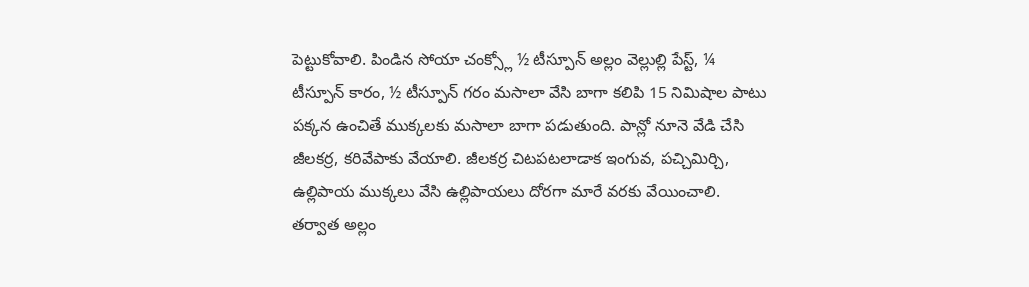పెట్టుకోవాలి. పిండిన సోయా చంక్స్లో ½ టీస్పూన్ అల్లం వెల్లుల్లి పేస్ట్, ¼ టీస్పూన్ కారం, ½ టీస్పూన్ గరం మసాలా వేసి బాగా కలిపి 15 నిమిషాల పాటు పక్కన ఉంచితే ముక్కలకు మసాలా బాగా పడుతుంది. పాన్లో నూనె వేడి చేసి జీలకర్ర, కరివేపాకు వేయాలి. జీలకర్ర చిటపటలాడాక ఇంగువ, పచ్చిమిర్చి, ఉల్లిపాయ ముక్కలు వేసి ఉల్లిపాయలు దోరగా మారే వరకు వేయించాలి. తర్వాత అల్లం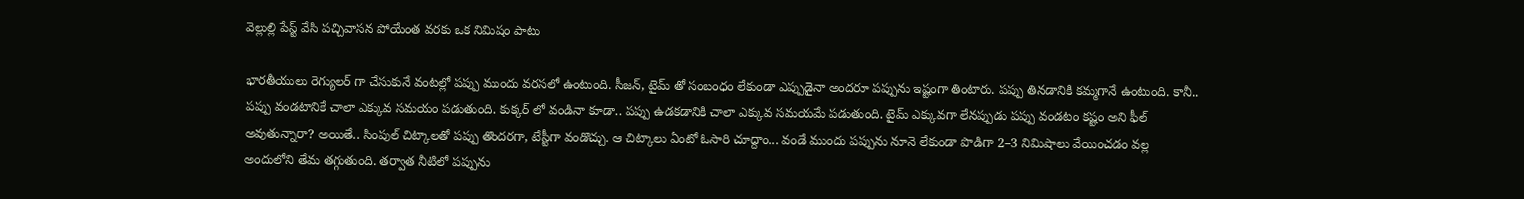వెల్లుల్లి పేస్ట్ వేసి పచ్చివాసన పోయేంత వరకు ఒక నిమిషం పాటు

భారతీయులు రెగ్యులర్ గా చేసుకునే వంటల్లో పప్పు ముందు వరసలో ఉంటుంది. సీజన్, టైమ్ తో సంబంధం లేకుండా ఎప్పుడైనా అందరూ పప్పును ఇష్టంగా తింటారు. పప్పు తినడానికి కమ్మగానే ఉంటుంది. కానీ.. పప్పు వండటానికే చాలా ఎక్కువ సమయం పడుతుంది. కుక్కర్ లో వండినా కూడా.. పప్పు ఉడకడానికి చాలా ఎక్కువ సమయమే పడుతుంది. టైమ్ ఎక్కువగా లేనప్పుడు పప్పు వండటం కష్టం అని ఫీల్ అవుతున్నారా? అయితే.. సింపుల్ చిట్కాలతో పప్పు తొందరగా, టేస్టీగా వండొచ్చు. ఆ చిట్కాలు ఏంటో ఓసారి చూద్దాం... వండే ముందు పప్పును నూనె లేకుండా పొడిగా 2–3 నిమిషాలు వేయించడం వల్ల అందులోని తేమ తగ్గుతుంది. తర్వాత నీటిలో పప్పును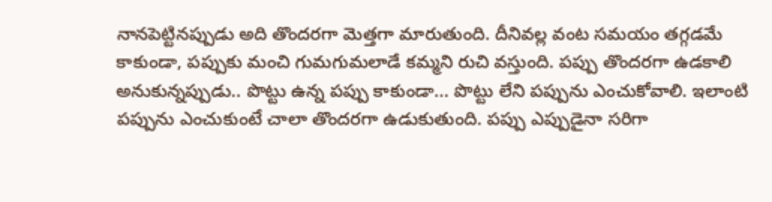నానపెట్టినప్పుడు అది తొందరగా మెత్తగా మారుతుంది. దీనివల్ల వంట సమయం తగ్గడమే కాకుండా, పప్పుకు మంచి గుమగుమలాడే కమ్మని రుచి వస్తుంది. పప్పు తొందరగా ఉడకాలి అనుకున్నప్పుడు.. పొట్టు ఉన్న పప్పు కాకుండా... పొట్టు లేని పప్పును ఎంచుకోవాలి. ఇలాంటి పప్పును ఎంచుకుంటే చాలా తొందరగా ఉడుకుతుంది. పప్పు ఎప్పుడైనా సరిగా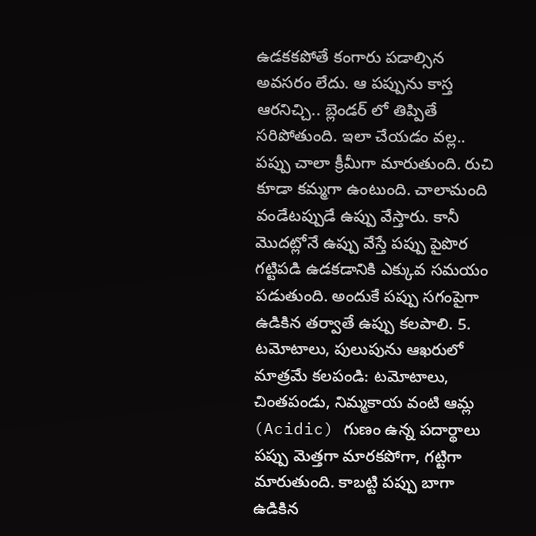ఉడకకపోతే కంగారు పడాల్సిన అవసరం లేదు. ఆ పప్పును కాస్త ఆరనిచ్చి.. బ్లెండర్ లో తిప్పితే సరిపోతుంది. ఇలా చేయడం వల్ల.. పప్పు చాలా క్రీమీగా మారుతుంది. రుచి కూడా కమ్మగా ఉంటుంది. చాలామంది వండేటప్పుడే ఉప్పు వేస్తారు. కానీ మొదట్లోనే ఉప్పు వేస్తే పప్పు పైపొర గట్టిపడి ఉడకడానికి ఎక్కువ సమయం పడుతుంది. అందుకే పప్పు సగంపైగా ఉడికిన తర్వాతే ఉప్పు కలపాలి. 5. టమోటాలు, పులుపును ఆఖరులో మాత్రమే కలపండి: టమోటాలు, చింతపండు, నిమ్మకాయ వంటి ఆమ్ల (Acidic) గుణం ఉన్న పదార్థాలు పప్పు మెత్తగా మారకపోగా, గట్టిగా మారుతుంది. కాబట్టి పప్పు బాగా ఉడికిన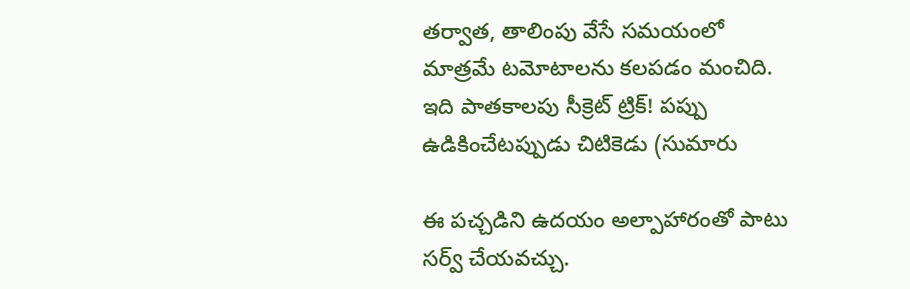తర్వాత, తాలింపు వేసే సమయంలో మాత్రమే టమోటాలను కలపడం మంచిది. ఇది పాతకాలపు సీక్రెట్ ట్రిక్! పప్పు ఉడికించేటప్పుడు చిటికెడు (సుమారు

ఈ పచ్చడిని ఉదయం అల్పాహారంతో పాటు సర్వ్ చేయవచ్చు.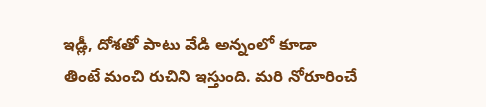ఇడ్లీ, దోశతో పాటు వేడి అన్నంలో కూడా తింటే మంచి రుచిని ఇస్తుంది. మరి నోరూరించే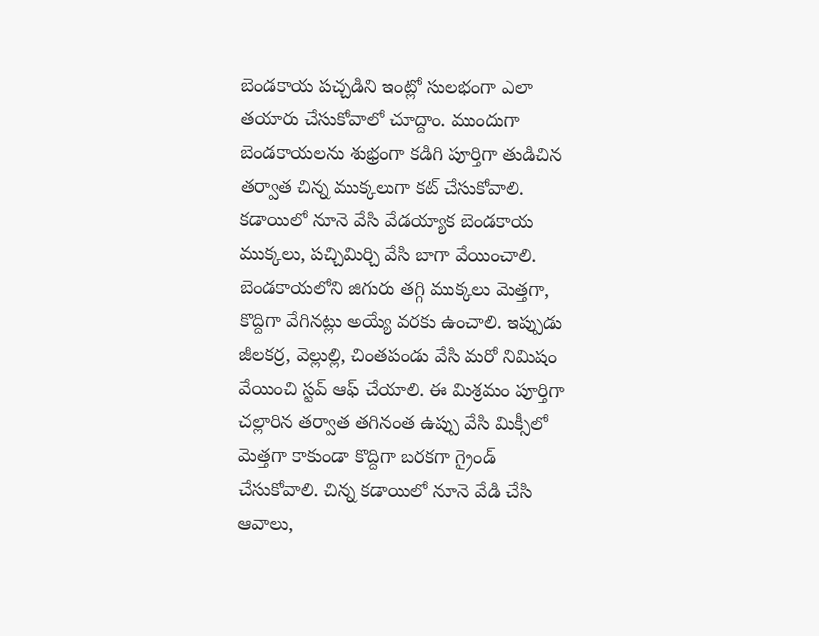బెండకాయ పచ్చడిని ఇంట్లో సులభంగా ఎలా తయారు చేసుకోవాలో చూద్దాం. ముందుగా బెండకాయలను శుభ్రంగా కడిగి పూర్తిగా తుడిచిన తర్వాత చిన్న ముక్కలుగా కట్ చేసుకోవాలి. కడాయిలో నూనె వేసి వేడయ్యాక బెండకాయ ముక్కలు, పచ్చిమిర్చి వేసి బాగా వేయించాలి. బెండకాయలోని జిగురు తగ్గి ముక్కలు మెత్తగా, కొద్దిగా వేగినట్లు అయ్యే వరకు ఉంచాలి. ఇప్పుడు జీలకర్ర, వెల్లుల్లి, చింతపండు వేసి మరో నిమిషం వేయించి స్టవ్ ఆఫ్ చేయాలి. ఈ మిశ్రమం పూర్తిగా చల్లారిన తర్వాత తగినంత ఉప్పు వేసి మిక్సీలో మెత్తగా కాకుండా కొద్దిగా బరకగా గ్రైండ్ చేసుకోవాలి. చిన్న కడాయిలో నూనె వేడి చేసి ఆవాలు,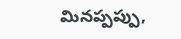మినప్పప్పు,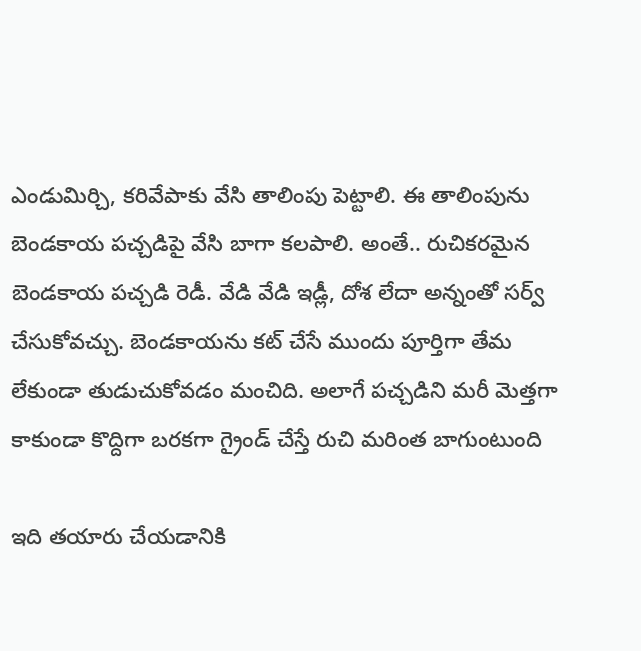ఎండుమిర్చి, కరివేపాకు వేసి తాలింపు పెట్టాలి. ఈ తాలింపును బెండకాయ పచ్చడిపై వేసి బాగా కలపాలి. అంతే.. రుచికరమైన బెండకాయ పచ్చడి రెడీ. వేడి వేడి ఇడ్లీ, దోశ లేదా అన్నంతో సర్వ్ చేసుకోవచ్చు. బెండకాయను కట్ చేసే ముందు పూర్తిగా తేమ లేకుండా తుడుచుకోవడం మంచిది. అలాగే పచ్చడిని మరీ మెత్తగా కాకుండా కొద్దిగా బరకగా గ్రైండ్ చేస్తే రుచి మరింత బాగుంటుంది

ఇది తయారు చేయడానికి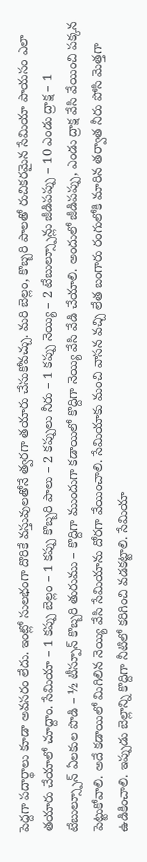పెద్దగా పదార్థాలు కూడా అవసరం లేదు. ఇంట్లో సులభంగా దొరికే వస్తువులతోనే త్వరగా తయారు చేసుకోవచ్చు. మరి బెల్లం, కొబ్బరి పాలతో రుచికరమైన సేమియా పాయసం ఎలా తయారు చేయాలో చూద్దాం. సేమియా – 1 కప్పు బెల్లం – 1 కప్పు కొబ్బరి పాలు – 2 కప్పులు నీరు – 1 కప్పు నెయ్యి – 2 టేబుల్స్పూన్లు జీడిపప్పు – 10 ఎండు ద్రాక్ష – 1 టేబుల్స్పూన్ ఏలకుల పొడి – ½ టీస్పూన్ కొబ్బరి తురుము – కొద్దిగా ముందుగా కడాయిలో కొద్దిగా నెయ్యి వేసి వేడి చేయాలి. అందులో జీడిపప్పు, ఎండు ద్రాక్ష వేసి వేయించి పక్కన పెట్టుకోవాలి. అదే కడాయిలో మిగిలిన నెయ్యి వేసి సేమియాను దోరగా వేయించాలి. సేమియాకు మంచి వాసన వచ్చి లేత బంగారు రంగులోకి మారిన తర్వాత నీరు పోసి మెత్తగా ఉడికించాలి. ఇప్పుడు బెల్లాన్ని కొద్దిగా నీటిలో కరిగించి వడకట్టాలి. సేమియా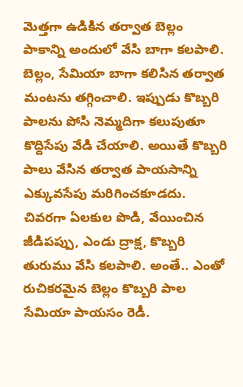మెత్తగా ఉడికిన తర్వాత బెల్లం పాకాన్ని అందులో వేసి బాగా కలపాలి. బెల్లం, సేమియా బాగా కలిసిన తర్వాత మంటను తగ్గించాలి. ఇప్పుడు కొబ్బరి పాలను పోసి నెమ్మదిగా కలుపుతూ కొద్దిసేపు వేడి చేయాలి. అయితే కొబ్బరి పాలు వేసిన తర్వాత పాయసాన్ని ఎక్కువసేపు మరిగించకూడదు. చివరగా ఏలకుల పొడి, వేయించిన జీడిపప్పు, ఎండు ద్రాక్ష, కొబ్బరి తురుము వేసి కలపాలి. అంతే.. ఎంతో రుచికరమైన బెల్లం కొబ్బరి పాల సేమియా పాయసం రెడీ.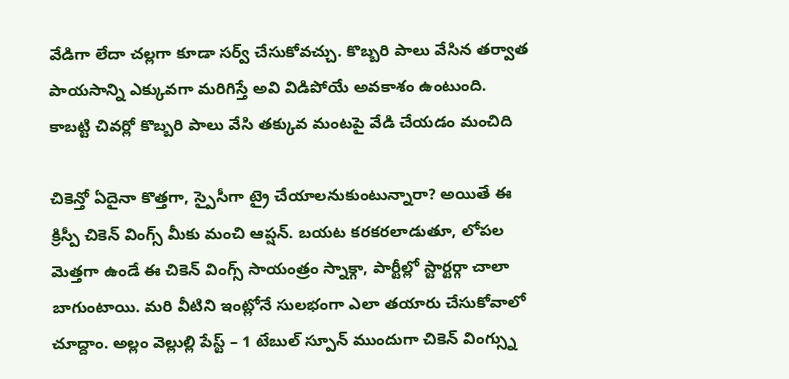వేడిగా లేదా చల్లగా కూడా సర్వ్ చేసుకోవచ్చు. కొబ్బరి పాలు వేసిన తర్వాత పాయసాన్ని ఎక్కువగా మరిగిస్తే అవి విడిపోయే అవకాశం ఉంటుంది. కాబట్టి చివర్లో కొబ్బరి పాలు వేసి తక్కువ మంటపై వేడి చేయడం మంచిది

చికెన్తో ఏదైనా కొత్తగా, స్పైసీగా ట్రై చేయాలనుకుంటున్నారా? అయితే ఈ క్రిస్పీ చికెన్ వింగ్స్ మీకు మంచి ఆప్షన్. బయట కరకరలాడుతూ, లోపల మెత్తగా ఉండే ఈ చికెన్ వింగ్స్ సాయంత్రం స్నాక్గా, పార్టీల్లో స్టార్టర్గా చాలా బాగుంటాయి. మరి వీటిని ఇంట్లోనే సులభంగా ఎలా తయారు చేసుకోవాలో చూద్దాం. అల్లం వెల్లుల్లి పేస్ట్ – 1 టేబుల్ స్పూన్ ముందుగా చికెన్ వింగ్స్ను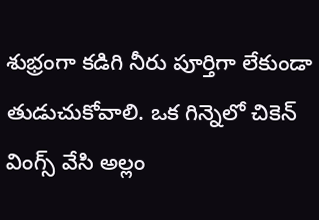శుభ్రంగా కడిగి నీరు పూర్తిగా లేకుండా తుడుచుకోవాలి. ఒక గిన్నెలో చికెన్ వింగ్స్ వేసి అల్లం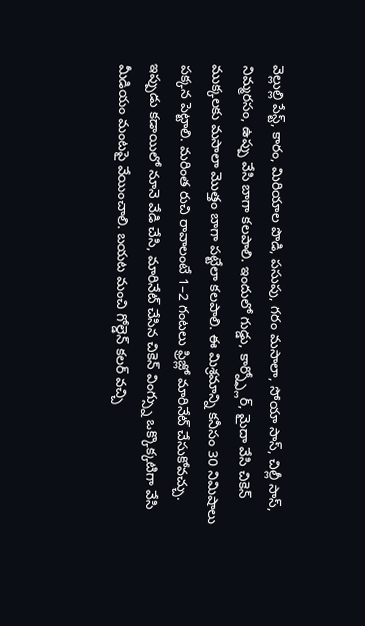వెల్లుల్లి పేస్ట్, కారం, మిరియాల పొడి, పసుపు, గరం మసాలా, సోయా సాస్, చిల్లీ సాస్, నిమ్మరసం, ఉప్పు వేసి బాగా కలపాలి. ఇందులో గుడ్డు, కార్న్ఫ్లోర్, మైదా వేసి చికెన్ ముక్కలకు మసాలా మొత్తం బాగా పట్టేలా కలపాలి. ఈ మిశ్రమాన్ని కనీసం 30 నిమిషాలు పక్కన పెట్టాలి. మరింత రుచి రావాలంటే 1–2 గంటలు ఫ్రిజ్లో మారినేట్ చేసుకోవచ్చు. ఇప్పుడు కడాయిలో నూనె వేడి చేసి, మారినేట్ చేసిన చికెన్ వింగ్స్ను ఒక్కొక్కటిగా వేసి మీడియం మంటపై వేయించాలి. బయట మంచి గోల్డెన్ కలర్ వచ్చి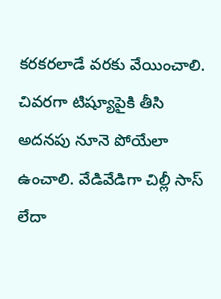కరకరలాడే వరకు వేయించాలి. చివరగా టిష్యూపైకి తీసి అదనపు నూనె పోయేలా ఉంచాలి. వేడివేడిగా చిల్లీ సాస్ లేదా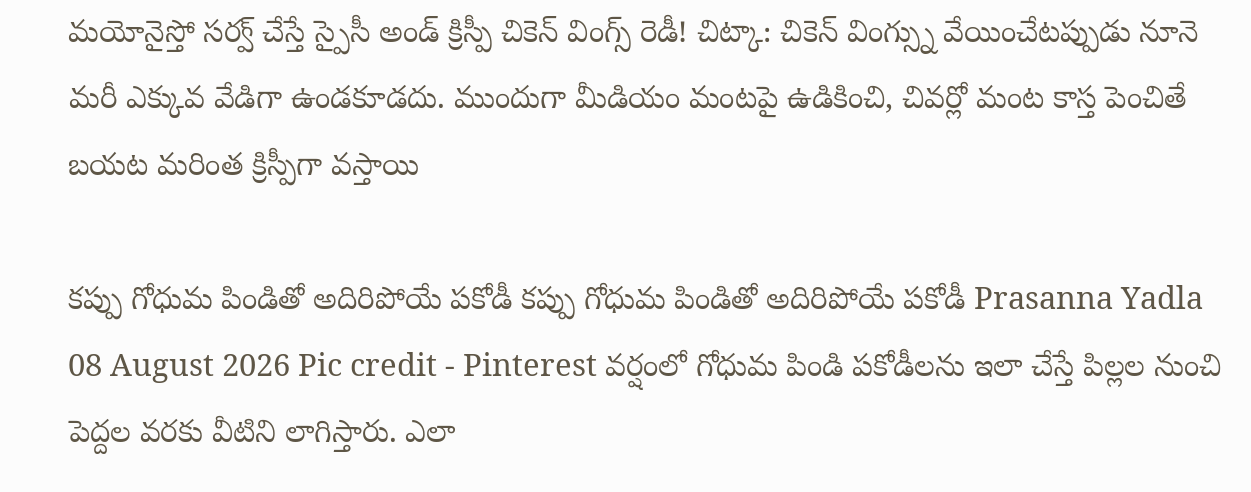మయోనైస్తో సర్వ్ చేస్తే స్పైసీ అండ్ క్రిస్పీ చికెన్ వింగ్స్ రెడీ! చిట్కా: చికెన్ వింగ్స్ను వేయించేటప్పుడు నూనె మరీ ఎక్కువ వేడిగా ఉండకూడదు. ముందుగా మీడియం మంటపై ఉడికించి, చివర్లో మంట కాస్త పెంచితే బయట మరింత క్రిస్పీగా వస్తాయి

కప్పు గోధుమ పిండితో అదిరిపోయే పకోడీ కప్పు గోధుమ పిండితో అదిరిపోయే పకోడీ Prasanna Yadla 08 August 2026 Pic credit - Pinterest వర్షంలో గోధుమ పిండి పకోడీలను ఇలా చేస్తే పిల్లల నుంచి పెద్దల వరకు వీటిని లాగిస్తారు. ఎలా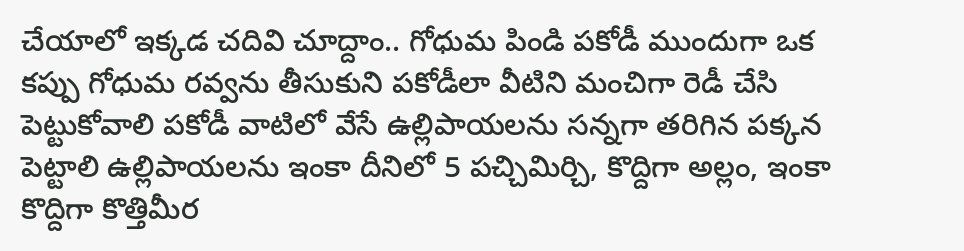చేయాలో ఇక్కడ చదివి చూద్దాం.. గోధుమ పిండి పకోడీ ముందుగా ఒక కప్పు గోధుమ రవ్వను తీసుకుని పకోడీలా వీటిని మంచిగా రెడీ చేసి పెట్టుకోవాలి పకోడీ వాటిలో వేసే ఉల్లిపాయలను సన్నగా తరిగిన పక్కన పెట్టాలి ఉల్లిపాయలను ఇంకా దీనిలో 5 పచ్చిమిర్చి, కొద్దిగా అల్లం, ఇంకా కొద్దిగా కొత్తిమీర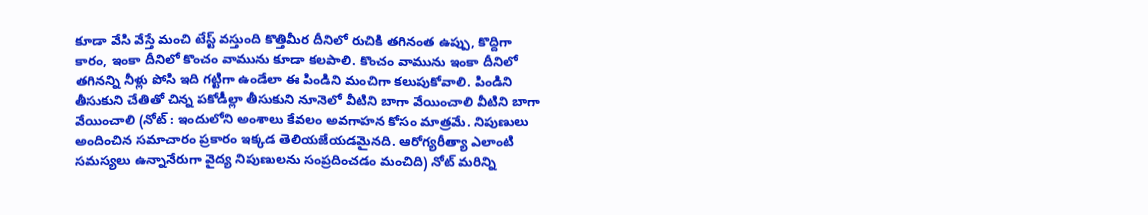కూడా వేసి వేస్తే మంచి టేస్ట్ వస్తుంది కొత్తిమీర దీనిలో రుచికి తగినంత ఉప్పు, కొద్దిగా కారం, ఇంకా దీనిలో కొంచం వామును కూడా కలపాలి. కొంచం వామును ఇంకా దీనిలో తగినన్ని నీళ్లు పోసి ఇది గట్టిగా ఉండేలా ఈ పిండిని మంచిగా కలుపుకోవాలి. పిండిని తీసుకుని చేతితో చిన్న పకోడీల్లా తీసుకుని నూనెలో వీటిని బాగా వేయించాలి వీటిని బాగా వేయించాలి (నోట్ : ఇందులోని అంశాలు కేవలం అవగాహన కోసం మాత్రమే. నిపుణులు అందించిన సమాచారం ప్రకారం ఇక్కడ తెలియజేయడమైనది. ఆరోగ్యరీత్యా ఎలాంటి సమస్యలు ఉన్నానేరుగా వైద్య నిపుణులను సంప్రదించడం మంచిది) నోట్ మరిన్ని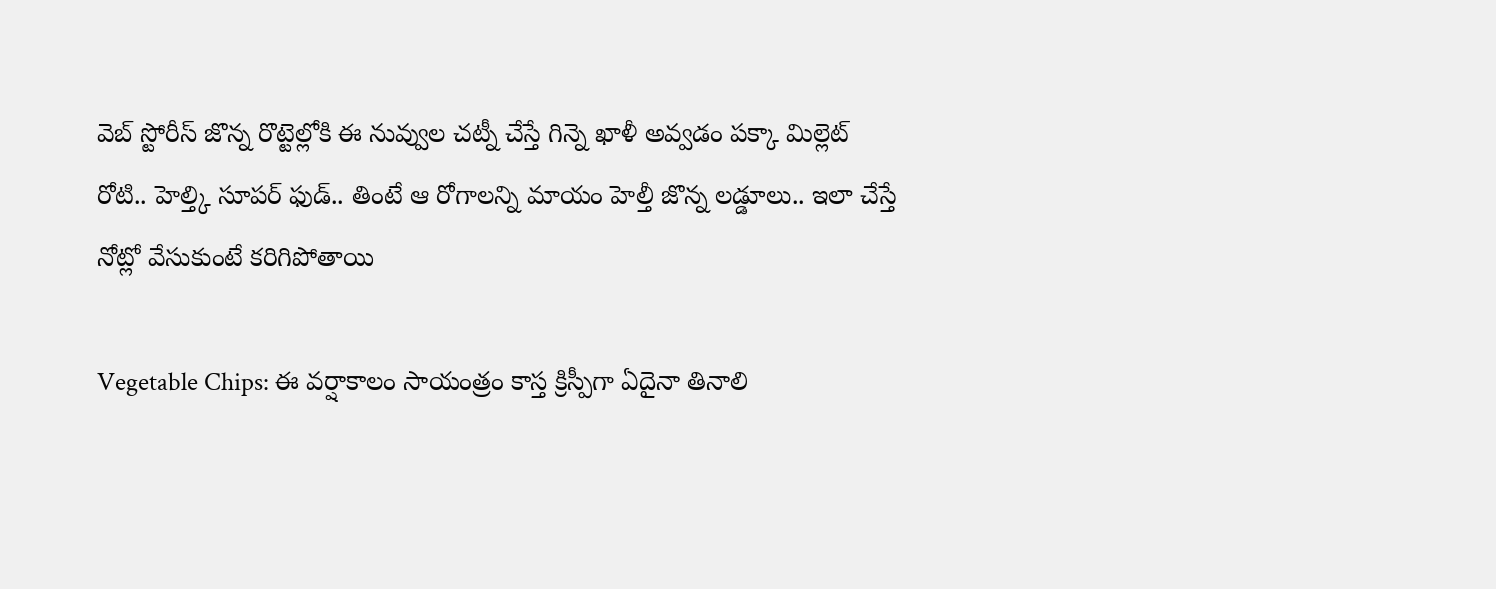వెబ్ స్టోరీస్ జొన్న రొట్టెల్లోకి ఈ నువ్వుల చట్నీ చేస్తే గిన్నె ఖాళీ అవ్వడం పక్కా మిల్లెట్ రోటి.. హెల్త్కి సూపర్ ఫుడ్.. తింటే ఆ రోగాలన్ని మాయం హెల్తీ జొన్న లడ్డూలు.. ఇలా చేస్తే నోట్లో వేసుకుంటే కరిగిపోతాయి

Vegetable Chips: ఈ వర్షాకాలం సాయంత్రం కాస్త క్రిస్పీగా ఏదైనా తినాలి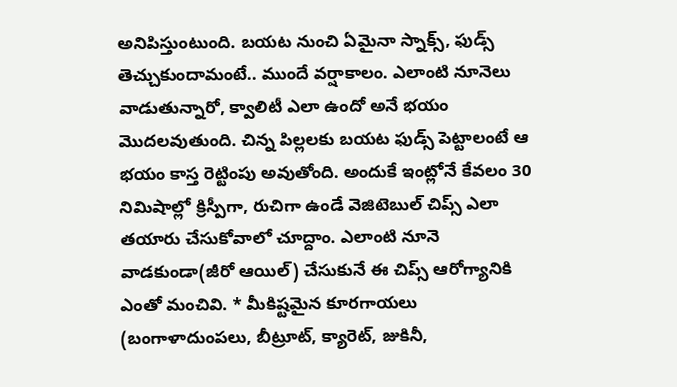అనిపిస్తుంటుంది. బయట నుంచి ఏమైనా స్నాక్స్, ఫుడ్స్ తెచ్చుకుందామంటే.. ముందే వర్షాకాలం. ఎలాంటి నూనెలు వాడుతున్నారో, క్వాలిటీ ఎలా ఉందో అనే భయం మొదలవుతుంది. చిన్న పిల్లలకు బయట ఫుడ్స్ పెట్టాలంటే ఆ భయం కాస్త రెట్టింపు అవుతోంది. అందుకే ఇంట్లోనే కేవలం 30 నిమిషాల్లో క్రిస్పీగా, రుచిగా ఉండే వెజిటెబుల్ చిప్స్ ఎలా తయారు చేసుకోవాలో చూద్దాం. ఎలాంటి నూనె వాడకుండా(జీరో ఆయిల్) చేసుకునే ఈ చిప్స్ ఆరోగ్యానికి ఎంతో మంచివి. * మీకిష్టమైన కూరగాయలు (బంగాళాదుంపలు, బీట్రూట్, క్యారెట్, జుకినీ,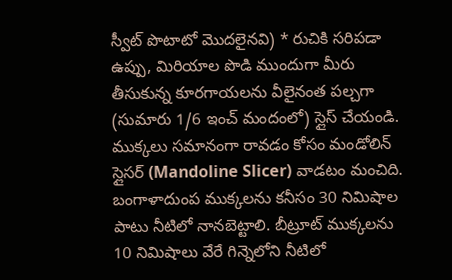స్వీట్ పొటాటో మొదలైనవి) * రుచికి సరిపడా ఉప్పు, మిరియాల పొడి ముందుగా మీరు తీసుకున్న కూరగాయలను వీలైనంత పల్చగా (సుమారు 1/6 ఇంచ్ మందంలో) స్లైస్ చేయండి. ముక్కలు సమానంగా రావడం కోసం మండోలిన్ స్లైసర్ (Mandoline Slicer) వాడటం మంచిది. బంగాళాదుంప ముక్కలను కనీసం 30 నిమిషాల పాటు నీటిలో నానబెట్టాలి. బీట్రూట్ ముక్కలను 10 నిమిషాలు వేరే గిన్నెలోని నీటిలో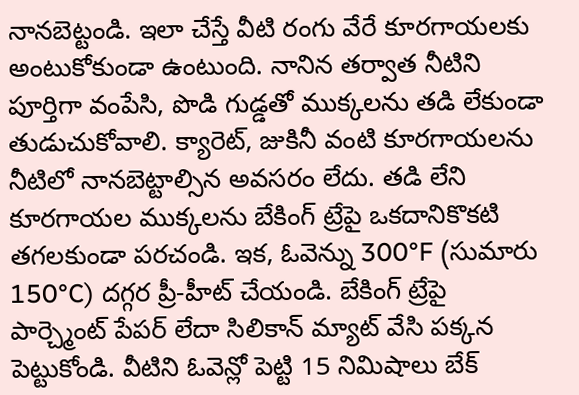నానబెట్టండి. ఇలా చేస్తే వీటి రంగు వేరే కూరగాయలకు అంటుకోకుండా ఉంటుంది. నానిన తర్వాత నీటిని పూర్తిగా వంపేసి, పొడి గుడ్డతో ముక్కలను తడి లేకుండా తుడుచుకోవాలి. క్యారెట్, జుకినీ వంటి కూరగాయలను నీటిలో నానబెట్టాల్సిన అవసరం లేదు. తడి లేని కూరగాయల ముక్కలను బేకింగ్ ట్రేపై ఒకదానికొకటి తగలకుండా పరచండి. ఇక, ఓవెన్ను 300°F (సుమారు 150°C) దగ్గర ప్రీ-హీట్ చేయండి. బేకింగ్ ట్రేపై పార్చ్మెంట్ పేపర్ లేదా సిలికాన్ మ్యాట్ వేసి పక్కన పెట్టుకోండి. వీటిని ఓవెన్లో పెట్టి 15 నిమిషాలు బేక్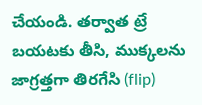చేయండి. తర్వాత ట్రే బయటకు తీసి, ముక్కలను జాగ్రత్తగా తిరగేసి (flip)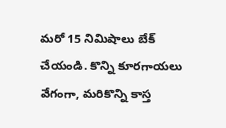మరో 15 నిమిషాలు బేక్ చేయండి. కొన్ని కూరగాయలు వేగంగా, మరికొన్ని కాస్త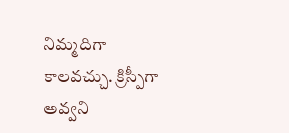నిమ్మదిగా కాలవచ్చు. క్రిస్పీగా అవ్వని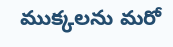ముక్కలను మరో